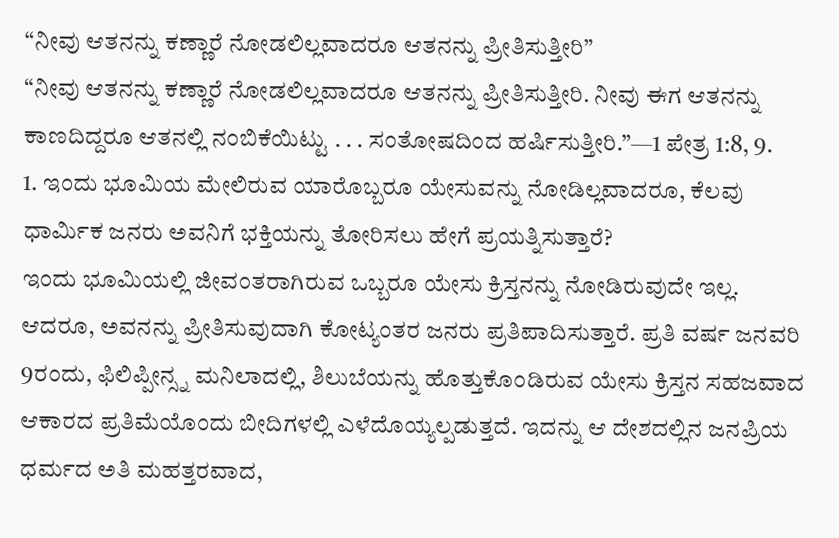“ನೀವು ಆತನನ್ನು ಕಣ್ಣಾರೆ ನೋಡಲಿಲ್ಲವಾದರೂ ಆತನನ್ನು ಪ್ರೀತಿಸುತ್ತೀರಿ”
“ನೀವು ಆತನನ್ನು ಕಣ್ಣಾರೆ ನೋಡಲಿಲ್ಲವಾದರೂ ಆತನನ್ನು ಪ್ರೀತಿಸುತ್ತೀರಿ. ನೀವು ಈಗ ಆತನನ್ನು ಕಾಣದಿದ್ದರೂ ಆತನಲ್ಲಿ ನಂಬಿಕೆಯಿಟ್ಟು . . . ಸಂತೋಷದಿಂದ ಹರ್ಷಿಸುತ್ತೀರಿ.”—1 ಪೇತ್ರ 1:8, 9.
1. ಇಂದು ಭೂಮಿಯ ಮೇಲಿರುವ ಯಾರೊಬ್ಬರೂ ಯೇಸುವನ್ನು ನೋಡಿಲ್ಲವಾದರೂ, ಕೆಲವು ಧಾರ್ಮಿಕ ಜನರು ಅವನಿಗೆ ಭಕ್ತಿಯನ್ನು ತೋರಿಸಲು ಹೇಗೆ ಪ್ರಯತ್ನಿಸುತ್ತಾರೆ?
ಇಂದು ಭೂಮಿಯಲ್ಲಿ ಜೀವಂತರಾಗಿರುವ ಒಬ್ಬರೂ ಯೇಸು ಕ್ರಿಸ್ತನನ್ನು ನೋಡಿರುವುದೇ ಇಲ್ಲ. ಆದರೂ, ಅವನನ್ನು ಪ್ರೀತಿಸುವುದಾಗಿ ಕೋಟ್ಯಂತರ ಜನರು ಪ್ರತಿಪಾದಿಸುತ್ತಾರೆ. ಪ್ರತಿ ವರ್ಷ ಜನವರಿ 9ರಂದು, ಫಿಲಿಪ್ಪೀನ್ಸ್ನ ಮನಿಲಾದಲ್ಲಿ, ಶಿಲುಬೆಯನ್ನು ಹೊತ್ತುಕೊಂಡಿರುವ ಯೇಸು ಕ್ರಿಸ್ತನ ಸಹಜವಾದ ಆಕಾರದ ಪ್ರತಿಮೆಯೊಂದು ಬೀದಿಗಳಲ್ಲಿ ಎಳೆದೊಯ್ಯಲ್ಪಡುತ್ತದೆ. ಇದನ್ನು ಆ ದೇಶದಲ್ಲಿನ ಜನಪ್ರಿಯ ಧರ್ಮದ ಅತಿ ಮಹತ್ತರವಾದ,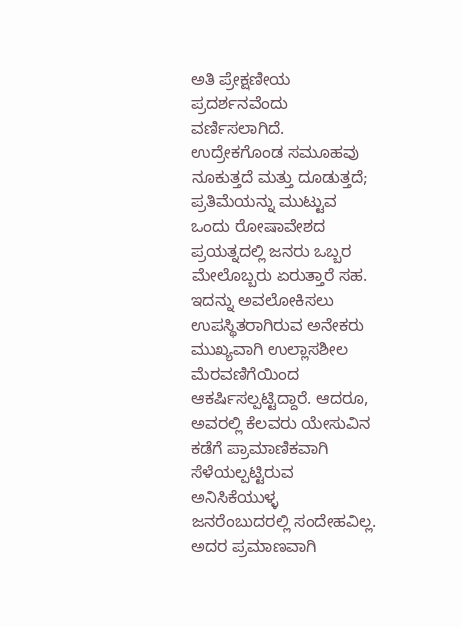ಅತಿ ಪ್ರೇಕ್ಷಣೀಯ ಪ್ರದರ್ಶನವೆಂದು ವರ್ಣಿಸಲಾಗಿದೆ. ಉದ್ರೇಕಗೊಂಡ ಸಮೂಹವು ನೂಕುತ್ತದೆ ಮತ್ತು ದೂಡುತ್ತದೆ; ಪ್ರತಿಮೆಯನ್ನು ಮುಟ್ಟುವ ಒಂದು ರೋಷಾವೇಶದ ಪ್ರಯತ್ನದಲ್ಲಿ ಜನರು ಒಬ್ಬರ ಮೇಲೊಬ್ಬರು ಏರುತ್ತಾರೆ ಸಹ. ಇದನ್ನು ಅವಲೋಕಿಸಲು ಉಪಸ್ಥಿತರಾಗಿರುವ ಅನೇಕರು ಮುಖ್ಯವಾಗಿ ಉಲ್ಲಾಸಶೀಲ ಮೆರವಣಿಗೆಯಿಂದ ಆಕರ್ಷಿಸಲ್ಪಟ್ಟಿದ್ದಾರೆ. ಆದರೂ, ಅವರಲ್ಲಿ ಕೆಲವರು ಯೇಸುವಿನ ಕಡೆಗೆ ಪ್ರಾಮಾಣಿಕವಾಗಿ ಸೆಳೆಯಲ್ಪಟ್ಟಿರುವ ಅನಿಸಿಕೆಯುಳ್ಳ ಜನರೆಂಬುದರಲ್ಲಿ ಸಂದೇಹವಿಲ್ಲ. ಅದರ ಪ್ರಮಾಣವಾಗಿ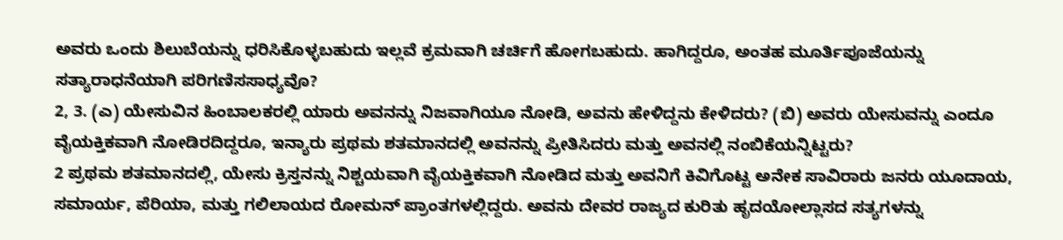ಅವರು ಒಂದು ಶಿಲುಬೆಯನ್ನು ಧರಿಸಿಕೊಳ್ಳಬಹುದು ಇಲ್ಲವೆ ಕ್ರಮವಾಗಿ ಚರ್ಚಿಗೆ ಹೋಗಬಹುದು. ಹಾಗಿದ್ದರೂ, ಅಂತಹ ಮೂರ್ತಿಪೂಜೆಯನ್ನು ಸತ್ಯಾರಾಧನೆಯಾಗಿ ಪರಿಗಣಿಸಸಾಧ್ಯವೊ?
2, 3. (ಎ) ಯೇಸುವಿನ ಹಿಂಬಾಲಕರಲ್ಲಿ ಯಾರು ಅವನನ್ನು ನಿಜವಾಗಿಯೂ ನೋಡಿ, ಅವನು ಹೇಳಿದ್ದನು ಕೇಳಿದರು? (ಬಿ) ಅವರು ಯೇಸುವನ್ನು ಎಂದೂ ವೈಯಕ್ತಿಕವಾಗಿ ನೋಡಿರದಿದ್ದರೂ, ಇನ್ಯಾರು ಪ್ರಥಮ ಶತಮಾನದಲ್ಲಿ ಅವನನ್ನು ಪ್ರೀತಿಸಿದರು ಮತ್ತು ಅವನಲ್ಲಿ ನಂಬಿಕೆಯನ್ನಿಟ್ಟರು?
2 ಪ್ರಥಮ ಶತಮಾನದಲ್ಲಿ, ಯೇಸು ಕ್ರಿಸ್ತನನ್ನು ನಿಶ್ಚಯವಾಗಿ ವೈಯಕ್ತಿಕವಾಗಿ ನೋಡಿದ ಮತ್ತು ಅವನಿಗೆ ಕಿವಿಗೊಟ್ಟ ಅನೇಕ ಸಾವಿರಾರು ಜನರು ಯೂದಾಯ, ಸಮಾರ್ಯ, ಪೆರಿಯಾ, ಮತ್ತು ಗಲಿಲಾಯದ ರೋಮನ್ ಪ್ರಾಂತಗಳಲ್ಲಿದ್ದರು. ಅವನು ದೇವರ ರಾಜ್ಯದ ಕುರಿತು ಹೃದಯೋಲ್ಲಾಸದ ಸತ್ಯಗಳನ್ನು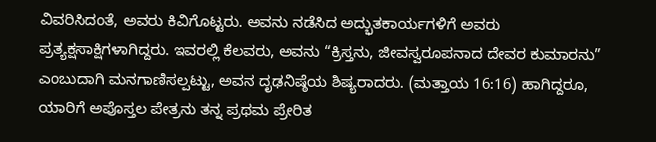ವಿವರಿಸಿದಂತೆ, ಅವರು ಕಿವಿಗೊಟ್ಟರು. ಅವನು ನಡೆಸಿದ ಅದ್ಭುತಕಾರ್ಯಗಳಿಗೆ ಅವರು ಪ್ರತ್ಯಕ್ಷಸಾಕ್ಷಿಗಳಾಗಿದ್ದರು. ಇವರಲ್ಲಿ ಕೆಲವರು, ಅವನು “ಕ್ರಿಸ್ತನು, ಜೀವಸ್ವರೂಪನಾದ ದೇವರ ಕುಮಾರನು” ಎಂಬುದಾಗಿ ಮನಗಾಣಿಸಲ್ಪಟ್ಟು, ಅವನ ದೃಢನಿಷ್ಠೆಯ ಶಿಷ್ಯರಾದರು. (ಮತ್ತಾಯ 16:16) ಹಾಗಿದ್ದರೂ, ಯಾರಿಗೆ ಅಪೊಸ್ತಲ ಪೇತ್ರನು ತನ್ನ ಪ್ರಥಮ ಪ್ರೇರಿತ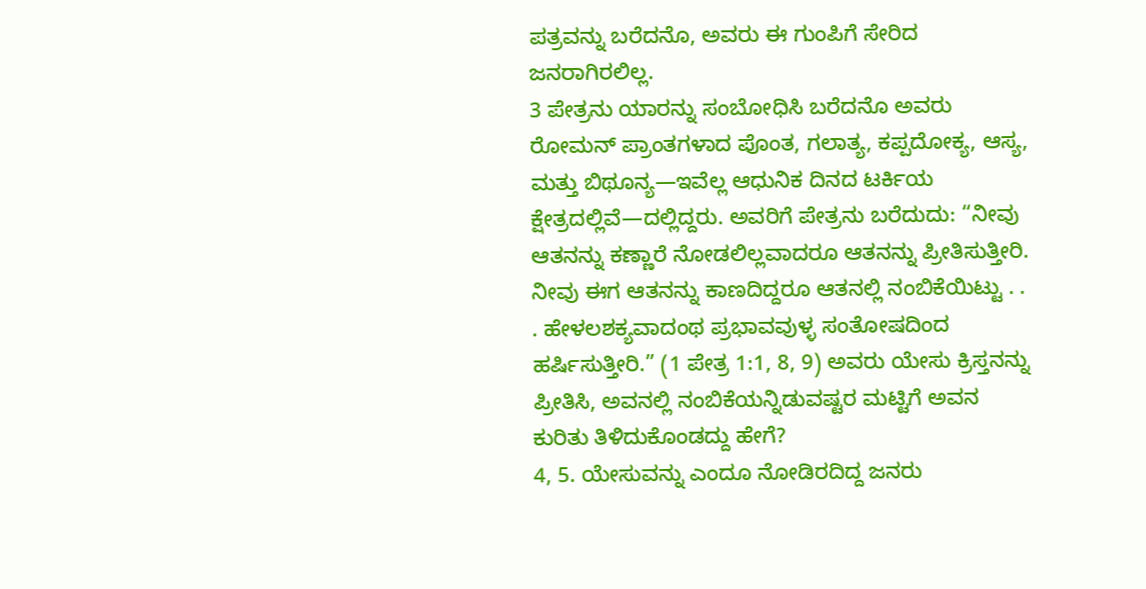ಪತ್ರವನ್ನು ಬರೆದನೊ, ಅವರು ಈ ಗುಂಪಿಗೆ ಸೇರಿದ ಜನರಾಗಿರಲಿಲ್ಲ.
3 ಪೇತ್ರನು ಯಾರನ್ನು ಸಂಬೋಧಿಸಿ ಬರೆದನೊ ಅವರು ರೋಮನ್ ಪ್ರಾಂತಗಳಾದ ಪೊಂತ, ಗಲಾತ್ಯ, ಕಪ್ಪದೋಕ್ಯ, ಆಸ್ಯ, ಮತ್ತು ಬಿಥೂನ್ಯ—ಇವೆಲ್ಲ ಆಧುನಿಕ ದಿನದ ಟರ್ಕಿಯ ಕ್ಷೇತ್ರದಲ್ಲಿವೆ—ದಲ್ಲಿದ್ದರು. ಅವರಿಗೆ ಪೇತ್ರನು ಬರೆದುದು: “ನೀವು ಆತನನ್ನು ಕಣ್ಣಾರೆ ನೋಡಲಿಲ್ಲವಾದರೂ ಆತನನ್ನು ಪ್ರೀತಿಸುತ್ತೀರಿ. ನೀವು ಈಗ ಆತನನ್ನು ಕಾಣದಿದ್ದರೂ ಆತನಲ್ಲಿ ನಂಬಿಕೆಯಿಟ್ಟು . . . ಹೇಳಲಶಕ್ಯವಾದಂಥ ಪ್ರಭಾವವುಳ್ಳ ಸಂತೋಷದಿಂದ ಹರ್ಷಿಸುತ್ತೀರಿ.” (1 ಪೇತ್ರ 1:1, 8, 9) ಅವರು ಯೇಸು ಕ್ರಿಸ್ತನನ್ನು ಪ್ರೀತಿಸಿ, ಅವನಲ್ಲಿ ನಂಬಿಕೆಯನ್ನಿಡುವಷ್ಟರ ಮಟ್ಟಿಗೆ ಅವನ ಕುರಿತು ತಿಳಿದುಕೊಂಡದ್ದು ಹೇಗೆ?
4, 5. ಯೇಸುವನ್ನು ಎಂದೂ ನೋಡಿರದಿದ್ದ ಜನರು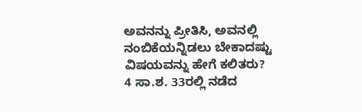ಅವನನ್ನು ಪ್ರೀತಿಸಿ, ಅವನಲ್ಲಿ ನಂಬಿಕೆಯನ್ನಿಡಲು ಬೇಕಾದಷ್ಟು ವಿಷಯವನ್ನು ಹೇಗೆ ಕಲಿತರು?
4 ಸಾ.ಶ. 33ರಲ್ಲಿ ನಡೆದ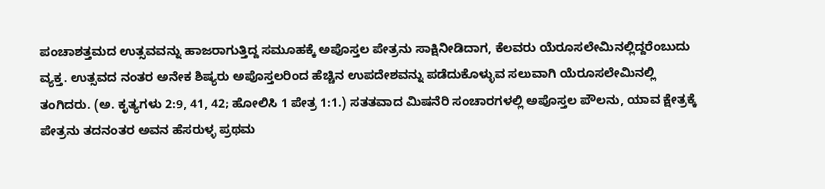ಪಂಚಾಶತ್ತಮದ ಉತ್ಸವವನ್ನು ಹಾಜರಾಗುತ್ತಿದ್ದ ಸಮೂಹಕ್ಕೆ ಅಪೊಸ್ತಲ ಪೇತ್ರನು ಸಾಕ್ಷಿನೀಡಿದಾಗ, ಕೆಲವರು ಯೆರೂಸಲೇಮಿನಲ್ಲಿದ್ದರೆಂಬುದು ವ್ಯಕ್ತ. ಉತ್ಸವದ ನಂತರ ಅನೇಕ ಶಿಷ್ಯರು ಅಪೊಸ್ತಲರಿಂದ ಹೆಚ್ಚಿನ ಉಪದೇಶವನ್ನು ಪಡೆದುಕೊಳ್ಳುವ ಸಲುವಾಗಿ ಯೆರೂಸಲೇಮಿನಲ್ಲಿ ತಂಗಿದರು. (ಅ. ಕೃತ್ಯಗಳು 2:9, 41, 42; ಹೋಲಿಸಿ 1 ಪೇತ್ರ 1:1.) ಸತತವಾದ ಮಿಷನೆರಿ ಸಂಚಾರಗಳಲ್ಲಿ ಅಪೊಸ್ತಲ ಪೌಲನು, ಯಾವ ಕ್ಷೇತ್ರಕ್ಕೆ ಪೇತ್ರನು ತದನಂತರ ಅವನ ಹೆಸರುಳ್ಳ ಪ್ರಥಮ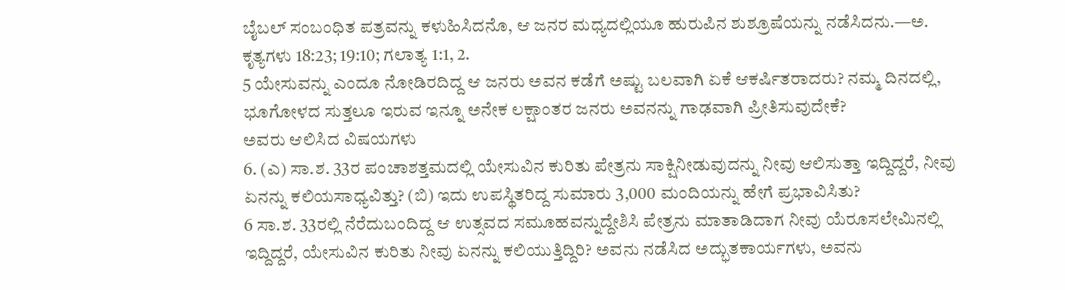ಬೈಬಲ್ ಸಂಬಂಧಿತ ಪತ್ರವನ್ನು ಕಳುಹಿಸಿದನೊ, ಆ ಜನರ ಮಧ್ಯದಲ್ಲಿಯೂ ಹುರುಪಿನ ಶುಶ್ರೂಷೆಯನ್ನು ನಡೆಸಿದನು.—ಅ. ಕೃತ್ಯಗಳು 18:23; 19:10; ಗಲಾತ್ಯ 1:1, 2.
5 ಯೇಸುವನ್ನು ಎಂದೂ ನೋಡಿರದಿದ್ದ ಆ ಜನರು ಅವನ ಕಡೆಗೆ ಅಷ್ಟು ಬಲವಾಗಿ ಏಕೆ ಆಕರ್ಷಿತರಾದರು? ನಮ್ಮ ದಿನದಲ್ಲಿ, ಭೂಗೋಳದ ಸುತ್ತಲೂ ಇರುವ ಇನ್ನೂ ಅನೇಕ ಲಕ್ಷಾಂತರ ಜನರು ಅವನನ್ನು ಗಾಢವಾಗಿ ಪ್ರೀತಿಸುವುದೇಕೆ?
ಅವರು ಆಲಿಸಿದ ವಿಷಯಗಳು
6. (ಎ) ಸಾ.ಶ. 33ರ ಪಂಚಾಶತ್ತಮದಲ್ಲಿ ಯೇಸುವಿನ ಕುರಿತು ಪೇತ್ರನು ಸಾಕ್ಷಿನೀಡುವುದನ್ನು ನೀವು ಆಲಿಸುತ್ತಾ ಇದ್ದಿದ್ದರೆ, ನೀವು ಏನನ್ನು ಕಲಿಯಸಾಧ್ಯವಿತ್ತು? (ಬಿ) ಇದು ಉಪಸ್ಥಿತರಿದ್ದ ಸುಮಾರು 3,000 ಮಂದಿಯನ್ನು ಹೇಗೆ ಪ್ರಭಾವಿಸಿತು?
6 ಸಾ.ಶ. 33ರಲ್ಲಿ ನೆರೆದುಬಂದಿದ್ದ ಆ ಉತ್ಸವದ ಸಮೂಹವನ್ನುದ್ದೇಶಿಸಿ ಪೇತ್ರನು ಮಾತಾಡಿದಾಗ ನೀವು ಯೆರೂಸಲೇಮಿನಲ್ಲಿ ಇದ್ದಿದ್ದರೆ, ಯೇಸುವಿನ ಕುರಿತು ನೀವು ಏನನ್ನು ಕಲಿಯುತ್ತಿದ್ದಿರಿ? ಅವನು ನಡೆಸಿದ ಅದ್ಭುತಕಾರ್ಯಗಳು, ಅವನು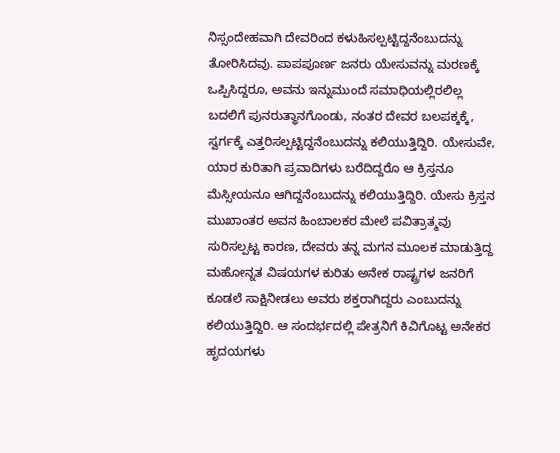ನಿಸ್ಸಂದೇಹವಾಗಿ ದೇವರಿಂದ ಕಳುಹಿಸಲ್ಪಟ್ಟಿದ್ದನೆಂಬುದನ್ನು ತೋರಿಸಿದವು. ಪಾಪಪೂರ್ಣ ಜನರು ಯೇಸುವನ್ನು ಮರಣಕ್ಕೆ ಒಪ್ಪಿಸಿದ್ದರೂ, ಅವನು ಇನ್ನುಮುಂದೆ ಸಮಾಧಿಯಲ್ಲಿರಲಿಲ್ಲ ಬದಲಿಗೆ ಪುನರುತ್ಥಾನಗೊಂಡು, ನಂತರ ದೇವರ ಬಲಪಕ್ಕಕ್ಕೆ, ಸ್ವರ್ಗಕ್ಕೆ ಎತ್ತರಿಸಲ್ಪಟ್ಟಿದ್ದನೆಂಬುದನ್ನು ಕಲಿಯುತ್ತಿದ್ದಿರಿ. ಯೇಸುವೇ, ಯಾರ ಕುರಿತಾಗಿ ಪ್ರವಾದಿಗಳು ಬರೆದಿದ್ದರೊ ಆ ಕ್ರಿಸ್ತನೂ ಮೆಸ್ಸೀಯನೂ ಆಗಿದ್ದನೆಂಬುದನ್ನು ಕಲಿಯುತ್ತಿದ್ದಿರಿ. ಯೇಸು ಕ್ರಿಸ್ತನ ಮುಖಾಂತರ ಅವನ ಹಿಂಬಾಲಕರ ಮೇಲೆ ಪವಿತ್ರಾತ್ಮವು ಸುರಿಸಲ್ಪಟ್ಟ ಕಾರಣ, ದೇವರು ತನ್ನ ಮಗನ ಮೂಲಕ ಮಾಡುತ್ತಿದ್ದ ಮಹೋನ್ನತ ವಿಷಯಗಳ ಕುರಿತು ಅನೇಕ ರಾಷ್ಟ್ರಗಳ ಜನರಿಗೆ ಕೂಡಲೆ ಸಾಕ್ಷಿನೀಡಲು ಅವರು ಶಕ್ತರಾಗಿದ್ದರು ಎಂಬುದನ್ನು ಕಲಿಯುತ್ತಿದ್ದಿರಿ. ಆ ಸಂದರ್ಭದಲ್ಲಿ ಪೇತ್ರನಿಗೆ ಕಿವಿಗೊಟ್ಟ ಅನೇಕರ ಹೃದಯಗಳು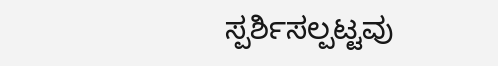ಸ್ಪರ್ಶಿಸಲ್ಪಟ್ಟವು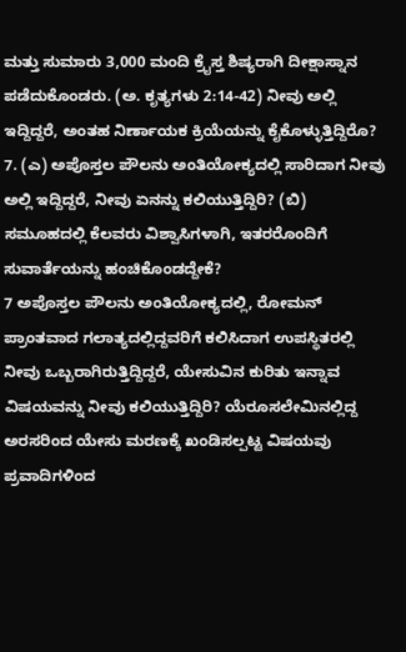ಮತ್ತು ಸುಮಾರು 3,000 ಮಂದಿ ಕ್ರೈಸ್ತ ಶಿಷ್ಯರಾಗಿ ದೀಕ್ಷಾಸ್ನಾನ ಪಡೆದುಕೊಂಡರು. (ಅ. ಕೃತ್ಯಗಳು 2:14-42) ನೀವು ಅಲ್ಲಿ ಇದ್ದಿದ್ದರೆ, ಅಂತಹ ನಿರ್ಣಾಯಕ ಕ್ರಿಯೆಯನ್ನು ಕೈಕೊಳ್ಳುತ್ತಿದ್ದಿರೊ?
7. (ಎ) ಅಪೊಸ್ತಲ ಪೌಲನು ಅಂತಿಯೋಕ್ಯದಲ್ಲಿ ಸಾರಿದಾಗ ನೀವು ಅಲ್ಲಿ ಇದ್ದಿದ್ದರೆ, ನೀವು ಏನನ್ನು ಕಲಿಯುತ್ತಿದ್ದಿರಿ? (ಬಿ) ಸಮೂಹದಲ್ಲಿ ಕೆಲವರು ವಿಶ್ವಾಸಿಗಳಾಗಿ, ಇತರರೊಂದಿಗೆ ಸುವಾರ್ತೆಯನ್ನು ಹಂಚಿಕೊಂಡದ್ದೇಕೆ?
7 ಅಪೊಸ್ತಲ ಪೌಲನು ಅಂತಿಯೋಕ್ಯದಲ್ಲಿ, ರೋಮನ್ ಪ್ರಾಂತವಾದ ಗಲಾತ್ಯದಲ್ಲಿದ್ದವರಿಗೆ ಕಲಿಸಿದಾಗ ಉಪಸ್ಥಿತರಲ್ಲಿ ನೀವು ಒಬ್ಬರಾಗಿರುತ್ತಿದ್ದಿದ್ದರೆ, ಯೇಸುವಿನ ಕುರಿತು ಇನ್ನಾವ ವಿಷಯವನ್ನು ನೀವು ಕಲಿಯುತ್ತಿದ್ದಿರಿ? ಯೆರೂಸಲೇಮಿನಲ್ಲಿದ್ದ ಅರಸರಿಂದ ಯೇಸು ಮರಣಕ್ಕೆ ಖಂಡಿಸಲ್ಪಟ್ಟ ವಿಷಯವು ಪ್ರವಾದಿಗಳಿಂದ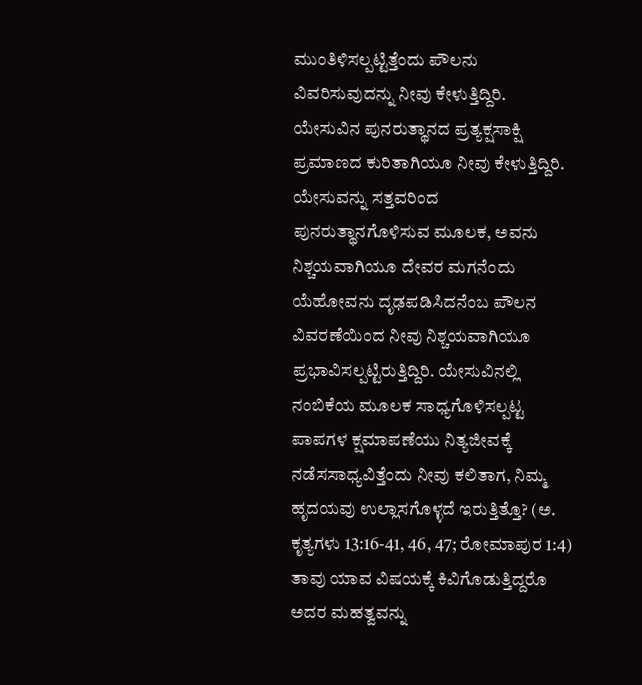ಮುಂತಿಳಿಸಲ್ಪಟ್ಟಿತ್ತೆಂದು ಪೌಲನು ವಿವರಿಸುವುದನ್ನು ನೀವು ಕೇಳುತ್ತಿದ್ದಿರಿ. ಯೇಸುವಿನ ಪುನರುತ್ಥಾನದ ಪ್ರತ್ಯಕ್ಷಸಾಕ್ಷಿ ಪ್ರಮಾಣದ ಕುರಿತಾಗಿಯೂ ನೀವು ಕೇಳುತ್ತಿದ್ದಿರಿ. ಯೇಸುವನ್ನು ಸತ್ತವರಿಂದ ಪುನರುತ್ಥಾನಗೊಳಿಸುವ ಮೂಲಕ, ಅವನು ನಿಶ್ಚಯವಾಗಿಯೂ ದೇವರ ಮಗನೆಂದು ಯೆಹೋವನು ದೃಢಪಡಿಸಿದನೆಂಬ ಪೌಲನ ವಿವರಣೆಯಿಂದ ನೀವು ನಿಶ್ಚಯವಾಗಿಯೂ ಪ್ರಭಾವಿಸಲ್ಪಟ್ಟಿರುತ್ತಿದ್ದಿರಿ. ಯೇಸುವಿನಲ್ಲಿ ನಂಬಿಕೆಯ ಮೂಲಕ ಸಾಧ್ಯಗೊಳಿಸಲ್ಪಟ್ಟ ಪಾಪಗಳ ಕ್ಷಮಾಪಣೆಯು ನಿತ್ಯಜೀವಕ್ಕೆ ನಡೆಸಸಾಧ್ಯವಿತ್ತೆಂದು ನೀವು ಕಲಿತಾಗ, ನಿಮ್ಮ ಹೃದಯವು ಉಲ್ಲಾಸಗೊಳ್ಳದೆ ಇರುತ್ತಿತ್ತೊ? (ಅ. ಕೃತ್ಯಗಳು 13:16-41, 46, 47; ರೋಮಾಪುರ 1:4) ತಾವು ಯಾವ ವಿಷಯಕ್ಕೆ ಕಿವಿಗೊಡುತ್ತಿದ್ದರೊ ಅದರ ಮಹತ್ವವನ್ನು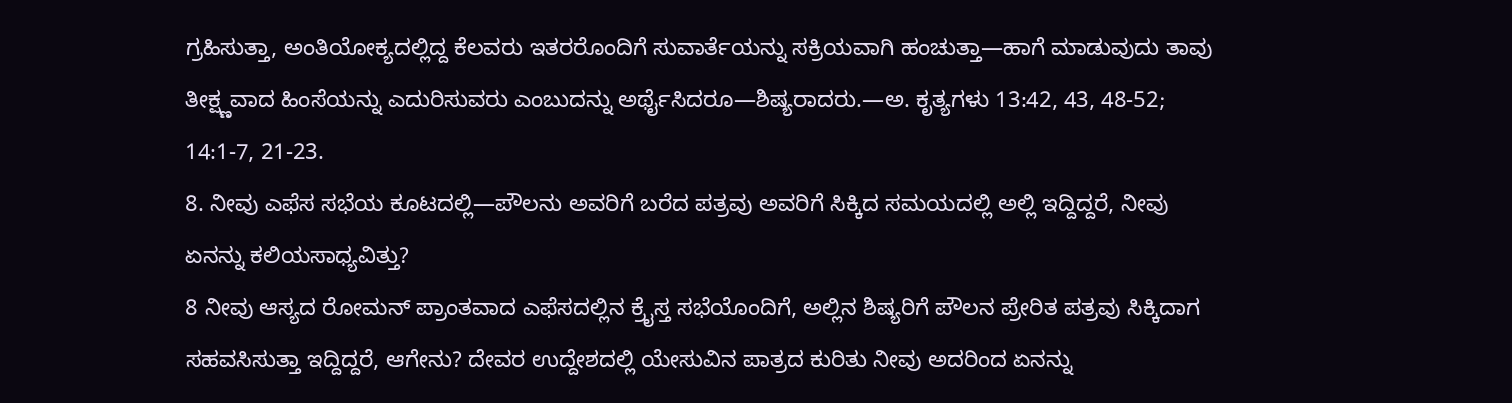ಗ್ರಹಿಸುತ್ತಾ, ಅಂತಿಯೋಕ್ಯದಲ್ಲಿದ್ದ ಕೆಲವರು ಇತರರೊಂದಿಗೆ ಸುವಾರ್ತೆಯನ್ನು ಸಕ್ರಿಯವಾಗಿ ಹಂಚುತ್ತಾ—ಹಾಗೆ ಮಾಡುವುದು ತಾವು ತೀಕ್ಷ್ಣವಾದ ಹಿಂಸೆಯನ್ನು ಎದುರಿಸುವರು ಎಂಬುದನ್ನು ಅರ್ಥೈಸಿದರೂ—ಶಿಷ್ಯರಾದರು.—ಅ. ಕೃತ್ಯಗಳು 13:42, 43, 48-52; 14:1-7, 21-23.
8. ನೀವು ಎಫೆಸ ಸಭೆಯ ಕೂಟದಲ್ಲಿ—ಪೌಲನು ಅವರಿಗೆ ಬರೆದ ಪತ್ರವು ಅವರಿಗೆ ಸಿಕ್ಕಿದ ಸಮಯದಲ್ಲಿ ಅಲ್ಲಿ ಇದ್ದಿದ್ದರೆ, ನೀವು ಏನನ್ನು ಕಲಿಯಸಾಧ್ಯವಿತ್ತು?
8 ನೀವು ಆಸ್ಯದ ರೋಮನ್ ಪ್ರಾಂತವಾದ ಎಫೆಸದಲ್ಲಿನ ಕ್ರೈಸ್ತ ಸಭೆಯೊಂದಿಗೆ, ಅಲ್ಲಿನ ಶಿಷ್ಯರಿಗೆ ಪೌಲನ ಪ್ರೇರಿತ ಪತ್ರವು ಸಿಕ್ಕಿದಾಗ ಸಹವಸಿಸುತ್ತಾ ಇದ್ದಿದ್ದರೆ, ಆಗೇನು? ದೇವರ ಉದ್ದೇಶದಲ್ಲಿ ಯೇಸುವಿನ ಪಾತ್ರದ ಕುರಿತು ನೀವು ಅದರಿಂದ ಏನನ್ನು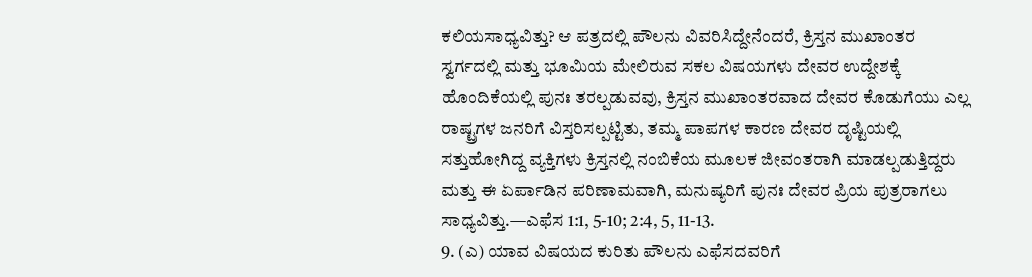ಕಲಿಯಸಾಧ್ಯವಿತ್ತು? ಆ ಪತ್ರದಲ್ಲಿ ಪೌಲನು ವಿವರಿಸಿದ್ದೇನೆಂದರೆ, ಕ್ರಿಸ್ತನ ಮುಖಾಂತರ ಸ್ವರ್ಗದಲ್ಲಿ ಮತ್ತು ಭೂಮಿಯ ಮೇಲಿರುವ ಸಕಲ ವಿಷಯಗಳು ದೇವರ ಉದ್ದೇಶಕ್ಕೆ ಹೊಂದಿಕೆಯಲ್ಲಿ ಪುನಃ ತರಲ್ಪಡುವವು, ಕ್ರಿಸ್ತನ ಮುಖಾಂತರವಾದ ದೇವರ ಕೊಡುಗೆಯು ಎಲ್ಲ ರಾಷ್ಟ್ರಗಳ ಜನರಿಗೆ ವಿಸ್ತರಿಸಲ್ಪಟ್ಟಿತು, ತಮ್ಮ ಪಾಪಗಳ ಕಾರಣ ದೇವರ ದೃಷ್ಟಿಯಲ್ಲಿ ಸತ್ತುಹೋಗಿದ್ದ ವ್ಯಕ್ತಿಗಳು ಕ್ರಿಸ್ತನಲ್ಲಿ ನಂಬಿಕೆಯ ಮೂಲಕ ಜೀವಂತರಾಗಿ ಮಾಡಲ್ಪಡುತ್ತಿದ್ದರು ಮತ್ತು ಈ ಏರ್ಪಾಡಿನ ಪರಿಣಾಮವಾಗಿ, ಮನುಷ್ಯರಿಗೆ ಪುನಃ ದೇವರ ಪ್ರಿಯ ಪುತ್ರರಾಗಲು ಸಾಧ್ಯವಿತ್ತು.—ಎಫೆಸ 1:1, 5-10; 2:4, 5, 11-13.
9. (ಎ) ಯಾವ ವಿಷಯದ ಕುರಿತು ಪೌಲನು ಎಫೆಸದವರಿಗೆ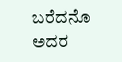ಬರೆದನೊ ಅದರ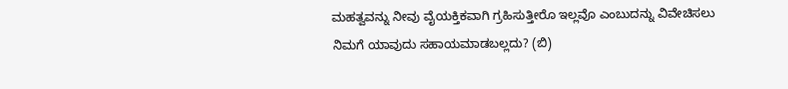ಮಹತ್ವವನ್ನು ನೀವು ವೈಯಕ್ತಿಕವಾಗಿ ಗ್ರಹಿಸುತ್ತೀರೊ ಇಲ್ಲವೊ ಎಂಬುದನ್ನು ವಿವೇಚಿಸಲು ನಿಮಗೆ ಯಾವುದು ಸಹಾಯಮಾಡಬಲ್ಲದು? (ಬಿ)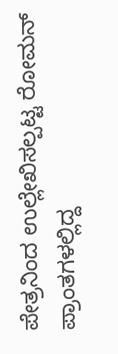ಪೇತ್ರನಿಂದ ಉಲ್ಲೇಖಿಸಲ್ಪಟ್ಟ ರೋಮನ್ ಪ್ರಾಂತಗಳಲ್ಲಿದ್ದ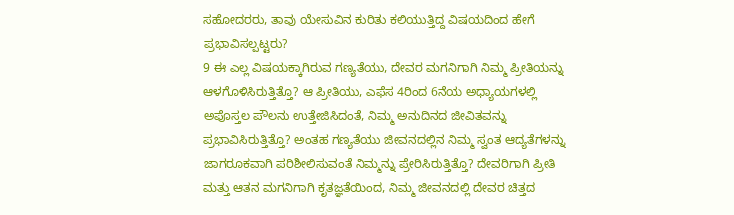ಸಹೋದರರು, ತಾವು ಯೇಸುವಿನ ಕುರಿತು ಕಲಿಯುತ್ತಿದ್ದ ವಿಷಯದಿಂದ ಹೇಗೆ ಪ್ರಭಾವಿಸಲ್ಪಟ್ಟರು?
9 ಈ ಎಲ್ಲ ವಿಷಯಕ್ಕಾಗಿರುವ ಗಣ್ಯತೆಯು, ದೇವರ ಮಗನಿಗಾಗಿ ನಿಮ್ಮ ಪ್ರೀತಿಯನ್ನು ಆಳಗೊಳಿಸಿರುತ್ತಿತ್ತೊ? ಆ ಪ್ರೀತಿಯು, ಎಫೆಸ 4ರಿಂದ 6ನೆಯ ಅಧ್ಯಾಯಗಳಲ್ಲಿ ಅಪೊಸ್ತಲ ಪೌಲನು ಉತ್ತೇಜಿಸಿದಂತೆ, ನಿಮ್ಮ ಅನುದಿನದ ಜೀವಿತವನ್ನು ಪ್ರಭಾವಿಸಿರುತ್ತಿತ್ತೊ? ಅಂತಹ ಗಣ್ಯತೆಯು ಜೀವನದಲ್ಲಿನ ನಿಮ್ಮ ಸ್ವಂತ ಆದ್ಯತೆಗಳನ್ನು ಜಾಗರೂಕವಾಗಿ ಪರಿಶೀಲಿಸುವಂತೆ ನಿಮ್ಮನ್ನು ಪ್ರೇರಿಸಿರುತ್ತಿತ್ತೊ? ದೇವರಿಗಾಗಿ ಪ್ರೀತಿ ಮತ್ತು ಆತನ ಮಗನಿಗಾಗಿ ಕೃತಜ್ಞತೆಯಿಂದ, ನಿಮ್ಮ ಜೀವನದಲ್ಲಿ ದೇವರ ಚಿತ್ತದ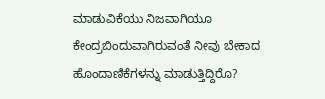ಮಾಡುವಿಕೆಯು ನಿಜವಾಗಿಯೂ ಕೇಂದ್ರಬಿಂದುವಾಗಿರುವಂತೆ ನೀವು ಬೇಕಾದ ಹೊಂದಾಣಿಕೆಗಳನ್ನು ಮಾಡುತ್ತಿದ್ದಿರೊ?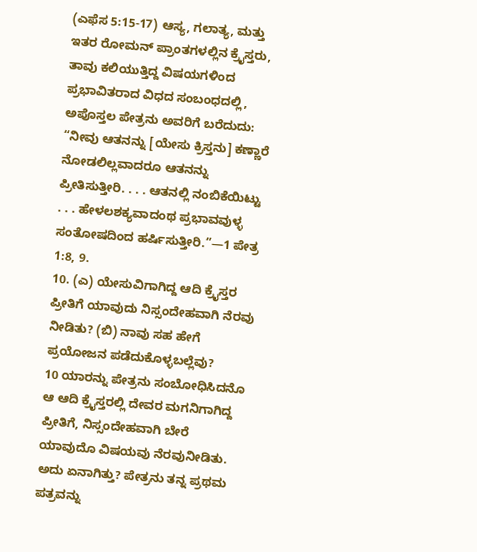(ಎಫೆಸ 5:15-17) ಆಸ್ಯ, ಗಲಾತ್ಯ, ಮತ್ತು ಇತರ ರೋಮನ್ ಪ್ರಾಂತಗಳಲ್ಲಿನ ಕ್ರೈಸ್ತರು, ತಾವು ಕಲಿಯುತ್ತಿದ್ದ ವಿಷಯಗಳಿಂದ ಪ್ರಭಾವಿತರಾದ ವಿಧದ ಸಂಬಂಧದಲ್ಲಿ, ಅಪೊಸ್ತಲ ಪೇತ್ರನು ಅವರಿಗೆ ಬರೆದುದು: “ನೀವು ಆತನನ್ನು [ಯೇಸು ಕ್ರಿಸ್ತನು] ಕಣ್ಣಾರೆ ನೋಡಲಿಲ್ಲವಾದರೂ ಆತನನ್ನು ಪ್ರೀತಿಸುತ್ತೀರಿ. . . . ಆತನಲ್ಲಿ ನಂಬಿಕೆಯಿಟ್ಟು . . . ಹೇಳಲಶಕ್ಯವಾದಂಥ ಪ್ರಭಾವವುಳ್ಳ ಸಂತೋಷದಿಂದ ಹರ್ಷಿಸುತ್ತೀರಿ.”—1 ಪೇತ್ರ 1:8, 9.
10. (ಎ) ಯೇಸುವಿಗಾಗಿದ್ದ ಆದಿ ಕ್ರೈಸ್ತರ ಪ್ರೀತಿಗೆ ಯಾವುದು ನಿಸ್ಸಂದೇಹವಾಗಿ ನೆರವು ನೀಡಿತು? (ಬಿ) ನಾವು ಸಹ ಹೇಗೆ ಪ್ರಯೋಜನ ಪಡೆದುಕೊಳ್ಳಬಲ್ಲೆವು?
10 ಯಾರನ್ನು ಪೇತ್ರನು ಸಂಬೋಧಿಸಿದನೊ ಆ ಆದಿ ಕ್ರೈಸ್ತರಲ್ಲಿ ದೇವರ ಮಗನಿಗಾಗಿದ್ದ ಪ್ರೀತಿಗೆ, ನಿಸ್ಸಂದೇಹವಾಗಿ ಬೇರೆ ಯಾವುದೊ ವಿಷಯವು ನೆರವುನೀಡಿತು. ಅದು ಏನಾಗಿತ್ತು? ಪೇತ್ರನು ತನ್ನ ಪ್ರಥಮ ಪತ್ರವನ್ನು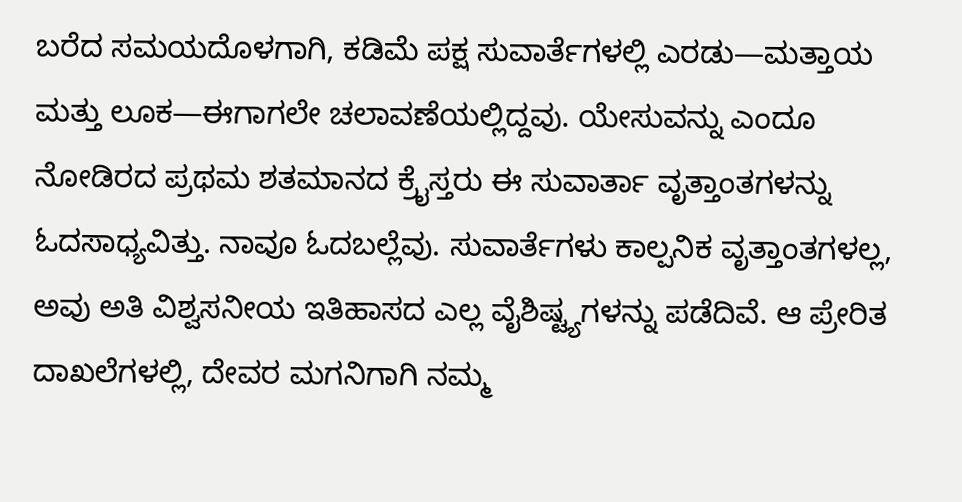ಬರೆದ ಸಮಯದೊಳಗಾಗಿ, ಕಡಿಮೆ ಪಕ್ಷ ಸುವಾರ್ತೆಗಳಲ್ಲಿ ಎರಡು—ಮತ್ತಾಯ ಮತ್ತು ಲೂಕ—ಈಗಾಗಲೇ ಚಲಾವಣೆಯಲ್ಲಿದ್ದವು. ಯೇಸುವನ್ನು ಎಂದೂ ನೋಡಿರದ ಪ್ರಥಮ ಶತಮಾನದ ಕ್ರೈಸ್ತರು ಈ ಸುವಾರ್ತಾ ವೃತ್ತಾಂತಗಳನ್ನು ಓದಸಾಧ್ಯವಿತ್ತು. ನಾವೂ ಓದಬಲ್ಲೆವು. ಸುವಾರ್ತೆಗಳು ಕಾಲ್ಪನಿಕ ವೃತ್ತಾಂತಗಳಲ್ಲ, ಅವು ಅತಿ ವಿಶ್ವಸನೀಯ ಇತಿಹಾಸದ ಎಲ್ಲ ವೈಶಿಷ್ಟ್ಯಗಳನ್ನು ಪಡೆದಿವೆ. ಆ ಪ್ರೇರಿತ ದಾಖಲೆಗಳಲ್ಲಿ, ದೇವರ ಮಗನಿಗಾಗಿ ನಮ್ಮ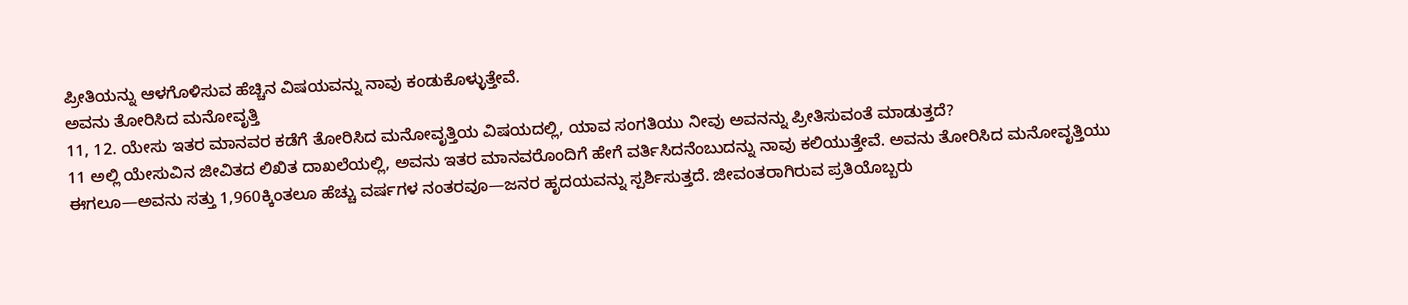ಪ್ರೀತಿಯನ್ನು ಆಳಗೊಳಿಸುವ ಹೆಚ್ಚಿನ ವಿಷಯವನ್ನು ನಾವು ಕಂಡುಕೊಳ್ಳುತ್ತೇವೆ.
ಅವನು ತೋರಿಸಿದ ಮನೋವೃತ್ತಿ
11, 12. ಯೇಸು ಇತರ ಮಾನವರ ಕಡೆಗೆ ತೋರಿಸಿದ ಮನೋವೃತ್ತಿಯ ವಿಷಯದಲ್ಲಿ, ಯಾವ ಸಂಗತಿಯು ನೀವು ಅವನನ್ನು ಪ್ರೀತಿಸುವಂತೆ ಮಾಡುತ್ತದೆ?
11 ಅಲ್ಲಿ ಯೇಸುವಿನ ಜೀವಿತದ ಲಿಖಿತ ದಾಖಲೆಯಲ್ಲಿ, ಅವನು ಇತರ ಮಾನವರೊಂದಿಗೆ ಹೇಗೆ ವರ್ತಿಸಿದನೆಂಬುದನ್ನು ನಾವು ಕಲಿಯುತ್ತೇವೆ. ಅವನು ತೋರಿಸಿದ ಮನೋವೃತ್ತಿಯು ಈಗಲೂ—ಅವನು ಸತ್ತು 1,960ಕ್ಕಿಂತಲೂ ಹೆಚ್ಚು ವರ್ಷಗಳ ನಂತರವೂ—ಜನರ ಹೃದಯವನ್ನು ಸ್ಪರ್ಶಿಸುತ್ತದೆ. ಜೀವಂತರಾಗಿರುವ ಪ್ರತಿಯೊಬ್ಬರು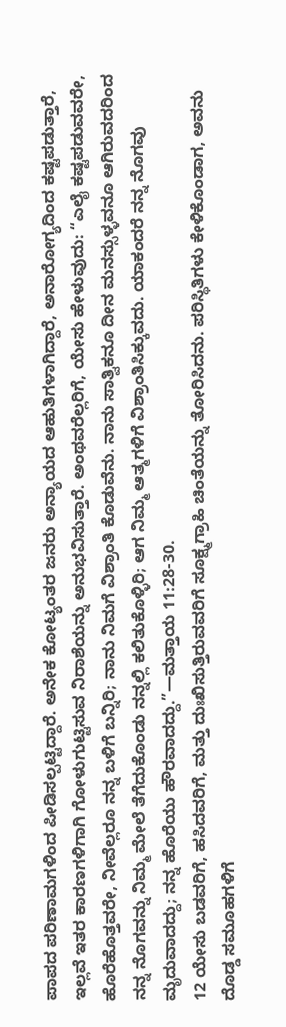ಪಾಪದ ಪರಿಣಾಮಗಳಿಂದ ಪೀಡಿಸಲ್ಪಟ್ಟಿದ್ದಾರೆ. ಅನೇಕ ಕೋಟ್ಯಂತರ ಜನರು ಅನ್ಯಾಯದ ಆಹುತಿಗಳಾಗಿದ್ದಾರೆ, ಅನಾರೋಗ್ಯದಿಂದ ಕಷ್ಟಪಡುತ್ತಾರೆ, ಇಲ್ಲವೆ ಇತರ ಕಾರಣಗಳಿಗಾಗಿ ಗೋಳುಗುಟ್ಟಿಸುವ ನಿರಾಶೆಯನ್ನು ಅನುಭವಿಸುತ್ತಾರೆ. ಅಂಥವರೆಲ್ಲರಿಗೆ, ಯೇಸು ಹೇಳುವುದು: “ಎಲೈ ಕಷ್ಟಪಡುವವರೇ, ಹೊರೆಹೊತ್ತವರೇ, ನೀವೆಲ್ಲರೂ ನನ್ನ ಬಳಿಗೆ ಬನ್ನಿರಿ; ನಾನು ನಿಮಗೆ ವಿಶ್ರಾಂತಿ ಕೊಡುವೆನು. ನಾನು ಸಾತ್ವಿಕನೂ ದೀನ ಮನಸ್ಸುಳ್ಳವನೂ ಆಗಿರುವದರಿಂದ ನನ್ನ ನೊಗವನ್ನು ನಿಮ್ಮ ಮೇಲೆ ತೆಗೆದುಕೊಂಡು ನನ್ನಲ್ಲಿ ಕಲಿತುಕೊಳ್ಳಿರಿ; ಆಗ ನಿಮ್ಮ ಆತ್ಮಗಳಿಗೆ ವಿಶ್ರಾಂತಿಸಿಕ್ಕುವದು. ಯಾಕಂದರೆ ನನ್ನ ನೊಗವು ಮೃದುವಾದದ್ದು; ನನ್ನ ಹೊರೆಯು ಹೌರವಾದದ್ದು.”—ಮತ್ತಾಯ 11:28-30.
12 ಯೇಸು ಬಡವರಿಗೆ, ಹಸಿದವರಿಗೆ, ಮತ್ತು ದುಃಖಿಸುತ್ತಿರುವವರಿಗೆ ಸೂಕ್ಷ್ಮಗ್ರಾಹಿ ಚಿಂತೆಯನ್ನು ತೋರಿಸಿದನು. ಪರಿಸ್ಥಿತಿಗಳು ಕೇಳಿಕೊಂಡಾಗ, ಅವನು ದೊಡ್ಡ ಸಮೂಹಗಳಿಗೆ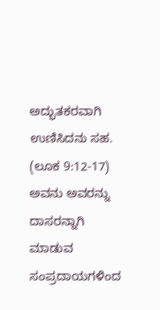ಅದ್ಭುತಕರವಾಗಿ ಉಣಿಸಿದನು ಸಹ. (ಲೂಕ 9:12-17) ಅವನು ಅವರನ್ನು ದಾಸರನ್ನಾಗಿ ಮಾಡುವ ಸಂಪ್ರದಾಯಗಳಿಂದ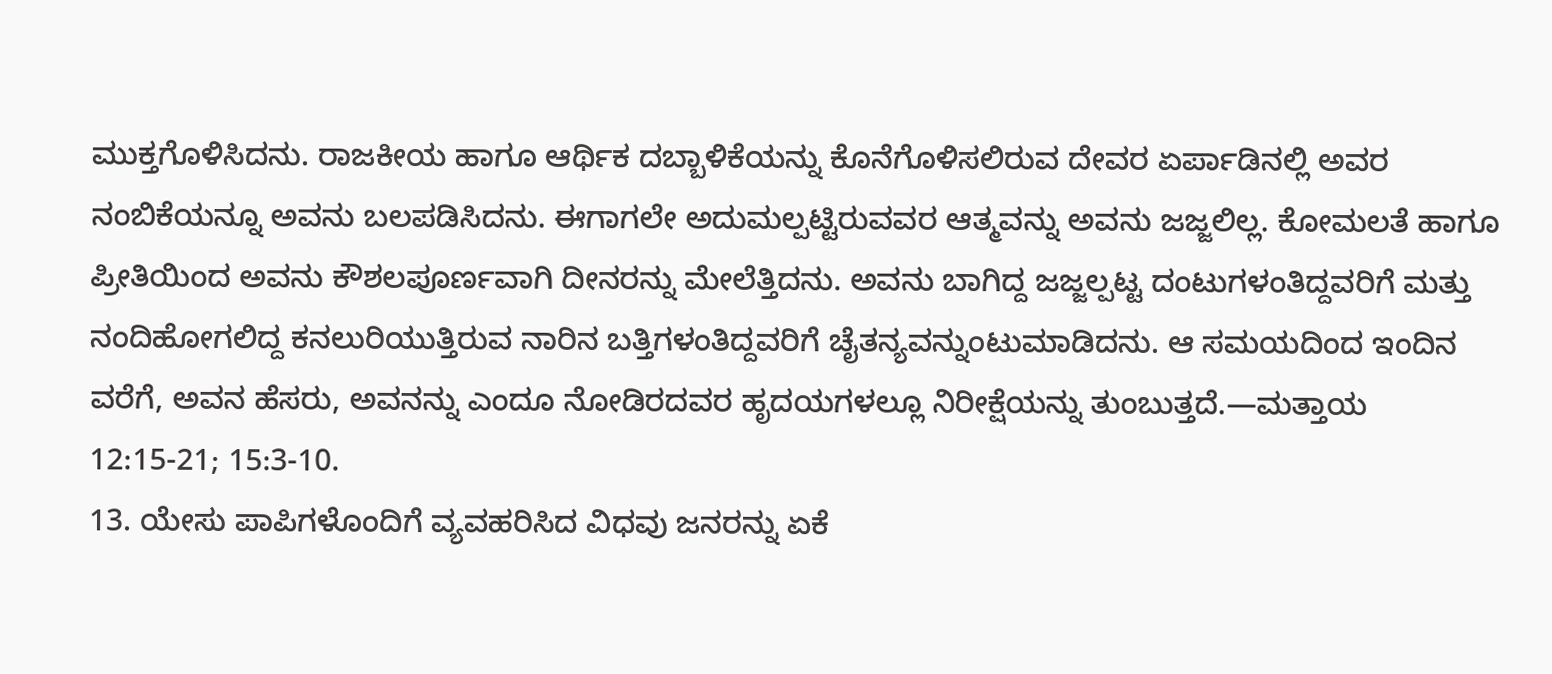ಮುಕ್ತಗೊಳಿಸಿದನು. ರಾಜಕೀಯ ಹಾಗೂ ಆರ್ಥಿಕ ದಬ್ಬಾಳಿಕೆಯನ್ನು ಕೊನೆಗೊಳಿಸಲಿರುವ ದೇವರ ಏರ್ಪಾಡಿನಲ್ಲಿ ಅವರ ನಂಬಿಕೆಯನ್ನೂ ಅವನು ಬಲಪಡಿಸಿದನು. ಈಗಾಗಲೇ ಅದುಮಲ್ಪಟ್ಟಿರುವವರ ಆತ್ಮವನ್ನು ಅವನು ಜಜ್ಜಲಿಲ್ಲ. ಕೋಮಲತೆ ಹಾಗೂ ಪ್ರೀತಿಯಿಂದ ಅವನು ಕೌಶಲಪೂರ್ಣವಾಗಿ ದೀನರನ್ನು ಮೇಲೆತ್ತಿದನು. ಅವನು ಬಾಗಿದ್ದ ಜಜ್ಜಲ್ಪಟ್ಟ ದಂಟುಗಳಂತಿದ್ದವರಿಗೆ ಮತ್ತು ನಂದಿಹೋಗಲಿದ್ದ ಕನಲುರಿಯುತ್ತಿರುವ ನಾರಿನ ಬತ್ತಿಗಳಂತಿದ್ದವರಿಗೆ ಚೈತನ್ಯವನ್ನುಂಟುಮಾಡಿದನು. ಆ ಸಮಯದಿಂದ ಇಂದಿನ ವರೆಗೆ, ಅವನ ಹೆಸರು, ಅವನನ್ನು ಎಂದೂ ನೋಡಿರದವರ ಹೃದಯಗಳಲ್ಲೂ ನಿರೀಕ್ಷೆಯನ್ನು ತುಂಬುತ್ತದೆ.—ಮತ್ತಾಯ 12:15-21; 15:3-10.
13. ಯೇಸು ಪಾಪಿಗಳೊಂದಿಗೆ ವ್ಯವಹರಿಸಿದ ವಿಧವು ಜನರನ್ನು ಏಕೆ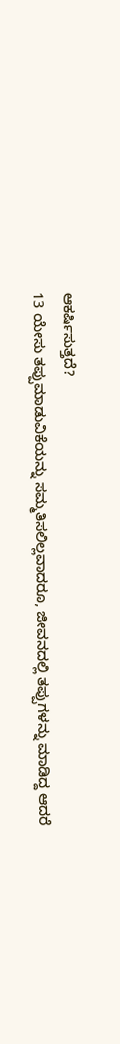ಆಕರ್ಷಿಸುತ್ತದೆ?
13 ಯೇಸು ತಪ್ಪುಮಾಡುವಿಕೆಯನ್ನು ಸಮ್ಮತಿಸಲಿಲ್ಲವಾದರೂ, ಜೀವನದಲ್ಲಿ ತಪ್ಪುಗಳನ್ನು ಮಾಡಿದ್ದ ಆದರೆ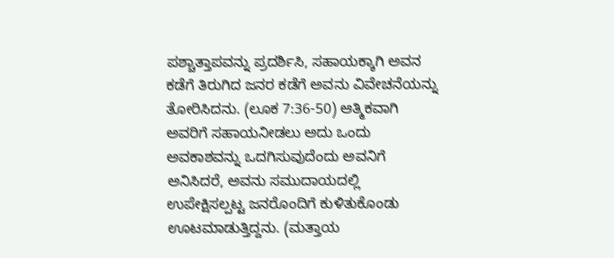ಪಶ್ಚಾತ್ತಾಪವನ್ನು ಪ್ರದರ್ಶಿಸಿ, ಸಹಾಯಕ್ಕಾಗಿ ಅವನ ಕಡೆಗೆ ತಿರುಗಿದ ಜನರ ಕಡೆಗೆ ಅವನು ವಿವೇಚನೆಯನ್ನು ತೋರಿಸಿದನು. (ಲೂಕ 7:36-50) ಆತ್ಮಿಕವಾಗಿ ಅವರಿಗೆ ಸಹಾಯನೀಡಲು ಅದು ಒಂದು ಅವಕಾಶವನ್ನು ಒದಗಿಸುವುದೆಂದು ಅವನಿಗೆ ಅನಿಸಿದರೆ, ಅವನು ಸಮುದಾಯದಲ್ಲಿ ಉಪೇಕ್ಷಿಸಲ್ಪಟ್ಟ ಜನರೊಂದಿಗೆ ಕುಳಿತುಕೊಂಡು ಊಟಮಾಡುತ್ತಿದ್ದನು. (ಮತ್ತಾಯ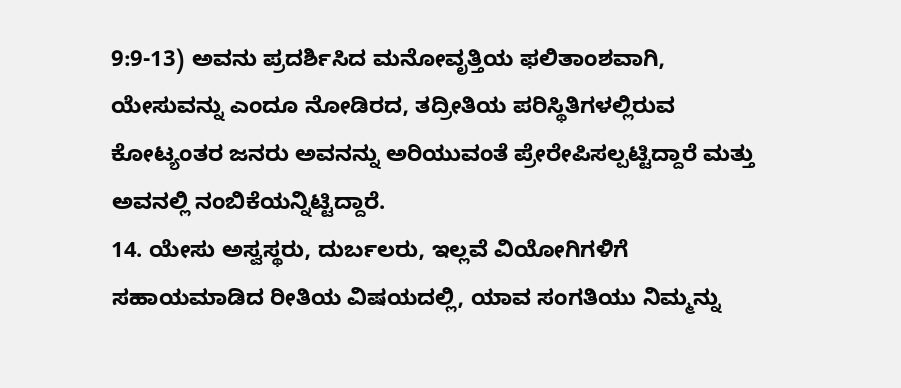9:9-13) ಅವನು ಪ್ರದರ್ಶಿಸಿದ ಮನೋವೃತ್ತಿಯ ಫಲಿತಾಂಶವಾಗಿ, ಯೇಸುವನ್ನು ಎಂದೂ ನೋಡಿರದ, ತದ್ರೀತಿಯ ಪರಿಸ್ಥಿತಿಗಳಲ್ಲಿರುವ ಕೋಟ್ಯಂತರ ಜನರು ಅವನನ್ನು ಅರಿಯುವಂತೆ ಪ್ರೇರೇಪಿಸಲ್ಪಟ್ಟಿದ್ದಾರೆ ಮತ್ತು ಅವನಲ್ಲಿ ನಂಬಿಕೆಯನ್ನಿಟ್ಟಿದ್ದಾರೆ.
14. ಯೇಸು ಅಸ್ವಸ್ಥರು, ದುರ್ಬಲರು, ಇಲ್ಲವೆ ವಿಯೋಗಿಗಳಿಗೆ ಸಹಾಯಮಾಡಿದ ರೀತಿಯ ವಿಷಯದಲ್ಲಿ, ಯಾವ ಸಂಗತಿಯು ನಿಮ್ಮನ್ನು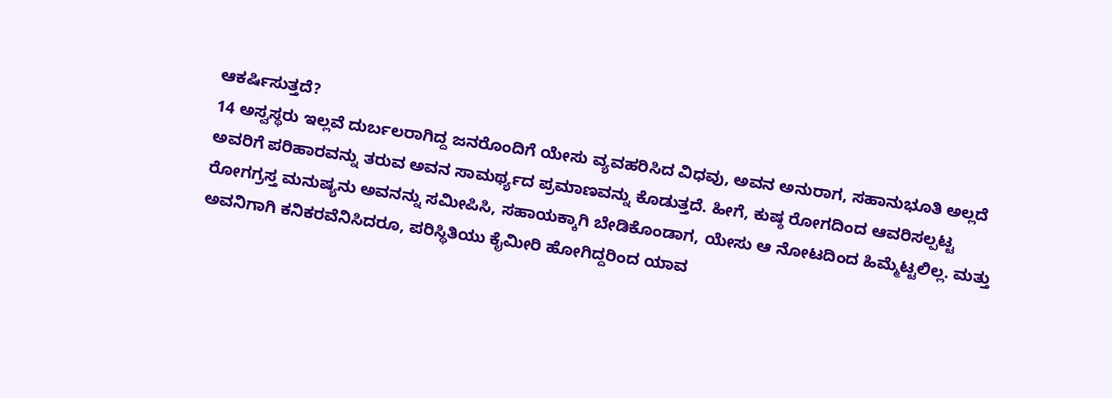ಆಕರ್ಷಿಸುತ್ತದೆ?
14 ಅಸ್ವಸ್ಥರು ಇಲ್ಲವೆ ದುರ್ಬಲರಾಗಿದ್ದ ಜನರೊಂದಿಗೆ ಯೇಸು ವ್ಯವಹರಿಸಿದ ವಿಧವು, ಅವನ ಅನುರಾಗ, ಸಹಾನುಭೂತಿ ಅಲ್ಲದೆ ಅವರಿಗೆ ಪರಿಹಾರವನ್ನು ತರುವ ಅವನ ಸಾಮರ್ಥ್ಯದ ಪ್ರಮಾಣವನ್ನು ಕೊಡುತ್ತದೆ. ಹೀಗೆ, ಕುಷ್ಠ ರೋಗದಿಂದ ಆವರಿಸಲ್ಪಟ್ಟ ರೋಗಗ್ರಸ್ತ ಮನುಷ್ಯನು ಅವನನ್ನು ಸಮೀಪಿಸಿ, ಸಹಾಯಕ್ಕಾಗಿ ಬೇಡಿಕೊಂಡಾಗ, ಯೇಸು ಆ ನೋಟದಿಂದ ಹಿಮ್ಮೆಟ್ಟಲಿಲ್ಲ. ಮತ್ತು ಅವನಿಗಾಗಿ ಕನಿಕರವೆನಿಸಿದರೂ, ಪರಿಸ್ಥಿತಿಯು ಕೈಮೀರಿ ಹೋಗಿದ್ದರಿಂದ ಯಾವ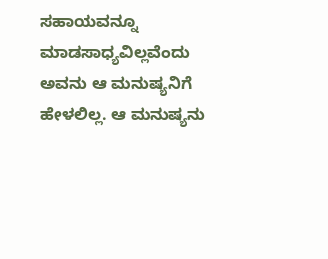ಸಹಾಯವನ್ನೂ ಮಾಡಸಾಧ್ಯವಿಲ್ಲವೆಂದು ಅವನು ಆ ಮನುಷ್ಯನಿಗೆ ಹೇಳಲಿಲ್ಲ. ಆ ಮನುಷ್ಯನು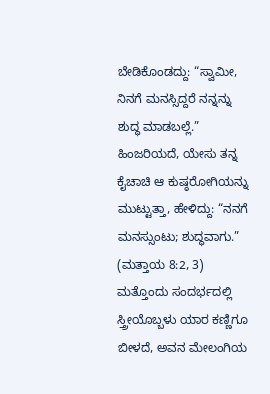ಬೇಡಿಕೊಂಡದ್ದು: “ಸ್ವಾಮೀ, ನಿನಗೆ ಮನಸ್ಸಿದ್ದರೆ ನನ್ನನ್ನು ಶುದ್ಧ ಮಾಡಬಲ್ಲೆ.” ಹಿಂಜರಿಯದೆ, ಯೇಸು ತನ್ನ ಕೈಚಾಚಿ ಆ ಕುಷ್ಠರೋಗಿಯನ್ನು ಮುಟ್ಟುತ್ತಾ, ಹೇಳಿದ್ದು: “ನನಗೆ ಮನಸ್ಸುಂಟು; ಶುದ್ಧವಾಗು.” (ಮತ್ತಾಯ 8:2, 3) ಮತ್ತೊಂದು ಸಂದರ್ಭದಲ್ಲಿ ಸ್ತ್ರೀಯೊಬ್ಬಳು ಯಾರ ಕಣ್ಣಿಗೂ ಬೀಳದೆ, ಅವನ ಮೇಲಂಗಿಯ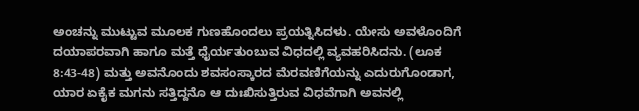ಅಂಚನ್ನು ಮುಟ್ಟುವ ಮೂಲಕ ಗುಣಹೊಂದಲು ಪ್ರಯತ್ನಿಸಿದಳು. ಯೇಸು ಅವಳೊಂದಿಗೆ ದಯಾಪರವಾಗಿ ಹಾಗೂ ಮತ್ತೆ ಧೈರ್ಯತುಂಬುವ ವಿಧದಲ್ಲಿ ವ್ಯವಹರಿಸಿದನು. (ಲೂಕ 8:43-48) ಮತ್ತು ಅವನೊಂದು ಶವಸಂಸ್ಕಾರದ ಮೆರವಣಿಗೆಯನ್ನು ಎದುರುಗೊಂಡಾಗ, ಯಾರ ಏಕೈಕ ಮಗನು ಸತ್ತಿದ್ದನೊ ಆ ದುಃಖಿಸುತ್ತಿರುವ ವಿಧವೆಗಾಗಿ ಅವನಲ್ಲಿ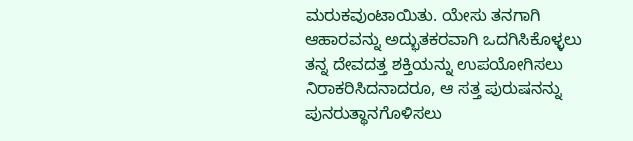ಮರುಕವುಂಟಾಯಿತು. ಯೇಸು ತನಗಾಗಿ ಆಹಾರವನ್ನು ಅದ್ಭುತಕರವಾಗಿ ಒದಗಿಸಿಕೊಳ್ಳಲು ತನ್ನ ದೇವದತ್ತ ಶಕ್ತಿಯನ್ನು ಉಪಯೋಗಿಸಲು ನಿರಾಕರಿಸಿದನಾದರೂ, ಆ ಸತ್ತ ಪುರುಷನನ್ನು ಪುನರುತ್ಥಾನಗೊಳಿಸಲು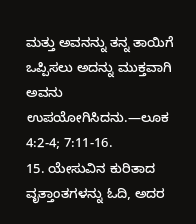ಮತ್ತು ಅವನನ್ನು ತನ್ನ ತಾಯಿಗೆ ಒಪ್ಪಿಸಲು ಅದನ್ನು ಮುಕ್ತವಾಗಿ ಅವನು ಉಪಯೋಗಿಸಿದನು.—ಲೂಕ 4:2-4; 7:11-16.
15. ಯೇಸುವಿನ ಕುರಿತಾದ ವೃತ್ತಾಂತಗಳನ್ನು ಓದಿ, ಅದರ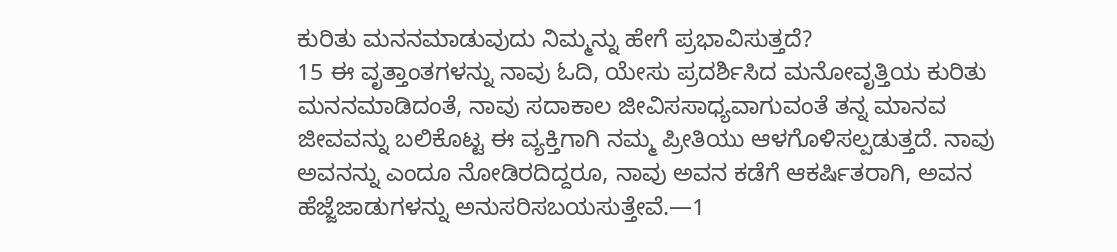ಕುರಿತು ಮನನಮಾಡುವುದು ನಿಮ್ಮನ್ನು ಹೇಗೆ ಪ್ರಭಾವಿಸುತ್ತದೆ?
15 ಈ ವೃತ್ತಾಂತಗಳನ್ನು ನಾವು ಓದಿ, ಯೇಸು ಪ್ರದರ್ಶಿಸಿದ ಮನೋವೃತ್ತಿಯ ಕುರಿತು ಮನನಮಾಡಿದಂತೆ, ನಾವು ಸದಾಕಾಲ ಜೀವಿಸಸಾಧ್ಯವಾಗುವಂತೆ ತನ್ನ ಮಾನವ ಜೀವವನ್ನು ಬಲಿಕೊಟ್ಟ ಈ ವ್ಯಕ್ತಿಗಾಗಿ ನಮ್ಮ ಪ್ರೀತಿಯು ಆಳಗೊಳಿಸಲ್ಪಡುತ್ತದೆ. ನಾವು ಅವನನ್ನು ಎಂದೂ ನೋಡಿರದಿದ್ದರೂ, ನಾವು ಅವನ ಕಡೆಗೆ ಆಕರ್ಷಿತರಾಗಿ, ಅವನ ಹೆಜ್ಜೆಜಾಡುಗಳನ್ನು ಅನುಸರಿಸಬಯಸುತ್ತೇವೆ.—1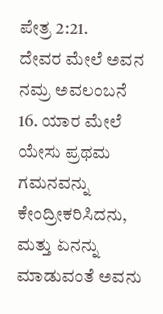ಪೇತ್ರ 2:21.
ದೇವರ ಮೇಲೆ ಅವನ ನಮ್ರ ಅವಲಂಬನೆ
16. ಯಾರ ಮೇಲೆ ಯೇಸು ಪ್ರಥಮ ಗಮನವನ್ನು ಕೇಂದ್ರೀಕರಿಸಿದನು, ಮತ್ತು ಏನನ್ನು ಮಾಡುವಂತೆ ಅವನು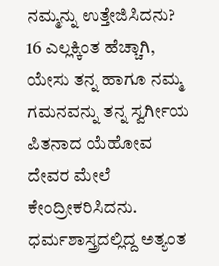ನಮ್ಮನ್ನು ಉತ್ತೇಜಿಸಿದನು?
16 ಎಲ್ಲಕ್ಕಿಂತ ಹೆಚ್ಚಾಗಿ, ಯೇಸು ತನ್ನ ಹಾಗೂ ನಮ್ಮ ಗಮನವನ್ನು ತನ್ನ ಸ್ವರ್ಗೀಯ ಪಿತನಾದ ಯೆಹೋವ ದೇವರ ಮೇಲೆ ಕೇಂದ್ರೀಕರಿಸಿದನು. ಧರ್ಮಶಾಸ್ತ್ರದಲ್ಲಿದ್ದ ಅತ್ಯಂತ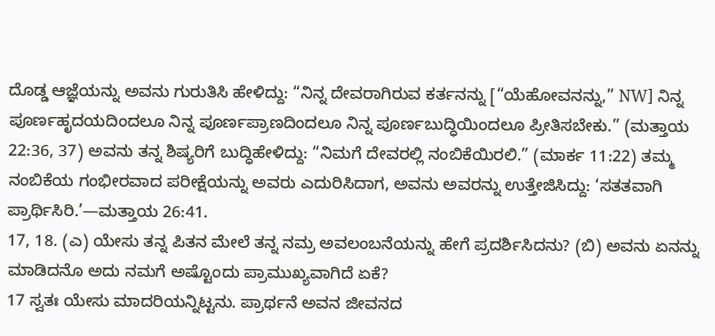ದೊಡ್ಡ ಆಜ್ಞೆಯನ್ನು ಅವನು ಗುರುತಿಸಿ ಹೇಳಿದ್ದು: “ನಿನ್ನ ದೇವರಾಗಿರುವ ಕರ್ತನನ್ನು [“ಯೆಹೋವನನ್ನು,” NW] ನಿನ್ನ ಪೂರ್ಣಹೃದಯದಿಂದಲೂ ನಿನ್ನ ಪೂರ್ಣಪ್ರಾಣದಿಂದಲೂ ನಿನ್ನ ಪೂರ್ಣಬುದ್ಧಿಯಿಂದಲೂ ಪ್ರೀತಿಸಬೇಕು.” (ಮತ್ತಾಯ 22:36, 37) ಅವನು ತನ್ನ ಶಿಷ್ಯರಿಗೆ ಬುದ್ಧಿಹೇಳಿದ್ದು: “ನಿಮಗೆ ದೇವರಲ್ಲಿ ನಂಬಿಕೆಯಿರಲಿ.” (ಮಾರ್ಕ 11:22) ತಮ್ಮ ನಂಬಿಕೆಯ ಗಂಭೀರವಾದ ಪರೀಕ್ಷೆಯನ್ನು ಅವರು ಎದುರಿಸಿದಾಗ, ಅವನು ಅವರನ್ನು ಉತ್ತೇಜಿಸಿದ್ದು: ‘ಸತತವಾಗಿ ಪ್ರಾರ್ಥಿಸಿರಿ.’—ಮತ್ತಾಯ 26:41.
17, 18. (ಎ) ಯೇಸು ತನ್ನ ಪಿತನ ಮೇಲೆ ತನ್ನ ನಮ್ರ ಅವಲಂಬನೆಯನ್ನು ಹೇಗೆ ಪ್ರದರ್ಶಿಸಿದನು? (ಬಿ) ಅವನು ಏನನ್ನು ಮಾಡಿದನೊ ಅದು ನಮಗೆ ಅಷ್ಟೊಂದು ಪ್ರಾಮುಖ್ಯವಾಗಿದೆ ಏಕೆ?
17 ಸ್ವತಃ ಯೇಸು ಮಾದರಿಯನ್ನಿಟ್ಟನು. ಪ್ರಾರ್ಥನೆ ಅವನ ಜೀವನದ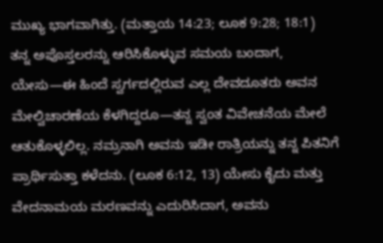ಮುಖ್ಯ ಭಾಗವಾಗಿತ್ತು. (ಮತ್ತಾಯ 14:23; ಲೂಕ 9:28; 18:1) ತನ್ನ ಅಪೊಸ್ತಲರನ್ನು ಆರಿಸಿಕೊಳ್ಳುವ ಸಮಯ ಬಂದಾಗ, ಯೇಸು—ಈ ಹಿಂದೆ ಸ್ವರ್ಗದಲ್ಲಿರುವ ಎಲ್ಲ ದೇವದೂತರು ಅವನ ಮೇಲ್ವಿಚಾರಣೆಯ ಕೆಳಗಿದ್ದರೂ—ತನ್ನ ಸ್ವಂತ ವಿವೇಚನೆಯ ಮೇಲೆ ಆತುಕೊಳ್ಳಲಿಲ್ಲ. ನಮ್ರನಾಗಿ ಅವನು ಇಡೀ ರಾತ್ರಿಯನ್ನು ತನ್ನ ಪಿತನಿಗೆ ಪ್ರಾರ್ಥಿಸುತ್ತಾ ಕಳೆದನು. (ಲೂಕ 6:12, 13) ಯೇಸು ಕೈದು ಮತ್ತು ವೇದನಾಮಯ ಮರಣವನ್ನು ಎದುರಿಸಿದಾಗ, ಅವನು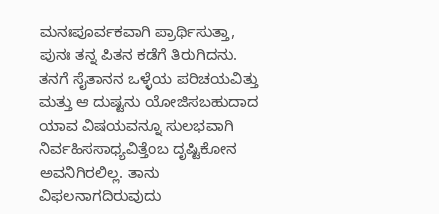ಮನಃಪೂರ್ವಕವಾಗಿ ಪ್ರಾರ್ಥಿಸುತ್ತಾ, ಪುನಃ ತನ್ನ ಪಿತನ ಕಡೆಗೆ ತಿರುಗಿದನು. ತನಗೆ ಸೈತಾನನ ಒಳ್ಳೆಯ ಪರಿಚಯವಿತ್ತು ಮತ್ತು ಆ ದುಷ್ಟನು ಯೋಜಿಸಬಹುದಾದ ಯಾವ ವಿಷಯವನ್ನೂ ಸುಲಭವಾಗಿ ನಿರ್ವಹಿಸಸಾಧ್ಯವಿತ್ತೆಂಬ ದೃಷ್ಟಿಕೋನ ಅವನಿಗಿರಲಿಲ್ಲ. ತಾನು ವಿಫಲನಾಗದಿರುವುದು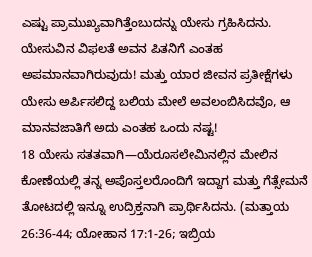ಎಷ್ಟು ಪ್ರಾಮುಖ್ಯವಾಗಿತ್ತೆಂಬುದನ್ನು ಯೇಸು ಗ್ರಹಿಸಿದನು. ಯೇಸುವಿನ ವಿಫಲತೆ ಅವನ ಪಿತನಿಗೆ ಎಂತಹ ಅಪಮಾನವಾಗಿರುವುದು! ಮತ್ತು ಯಾರ ಜೀವನ ಪ್ರತೀಕ್ಷೆಗಳು ಯೇಸು ಅರ್ಪಿಸಲಿದ್ದ ಬಲಿಯ ಮೇಲೆ ಅವಲಂಬಿಸಿದವೊ, ಆ ಮಾನವಜಾತಿಗೆ ಅದು ಎಂತಹ ಒಂದು ನಷ್ಟ!
18 ಯೇಸು ಸತತವಾಗಿ—ಯೆರೂಸಲೇಮಿನಲ್ಲಿನ ಮೇಲಿನ ಕೋಣೆಯಲ್ಲಿ ತನ್ನ ಅಪೊಸ್ತಲರೊಂದಿಗೆ ಇದ್ದಾಗ ಮತ್ತು ಗೆತ್ಸೇಮನೆ ತೋಟದಲ್ಲಿ ಇನ್ನೂ ಉದ್ರಿಕ್ತನಾಗಿ ಪ್ರಾರ್ಥಿಸಿದನು. (ಮತ್ತಾಯ 26:36-44; ಯೋಹಾನ 17:1-26; ಇಬ್ರಿಯ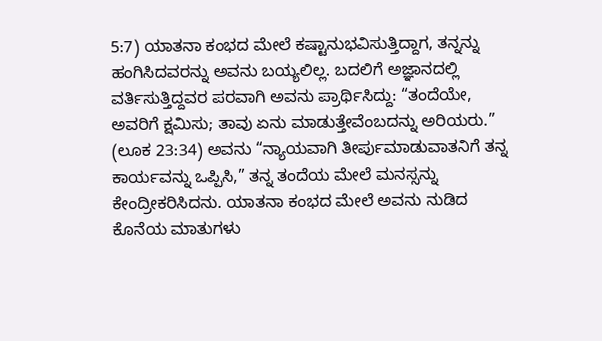5:7) ಯಾತನಾ ಕಂಭದ ಮೇಲೆ ಕಷ್ಟಾನುಭವಿಸುತ್ತಿದ್ದಾಗ, ತನ್ನನ್ನು ಹಂಗಿಸಿದವರನ್ನು ಅವನು ಬಯ್ಯಲಿಲ್ಲ. ಬದಲಿಗೆ ಅಜ್ಞಾನದಲ್ಲಿ ವರ್ತಿಸುತ್ತಿದ್ದವರ ಪರವಾಗಿ ಅವನು ಪ್ರಾರ್ಥಿಸಿದ್ದು: “ತಂದೆಯೇ, ಅವರಿಗೆ ಕ್ಷಮಿಸು; ತಾವು ಏನು ಮಾಡುತ್ತೇವೆಂಬದನ್ನು ಅರಿಯರು.” (ಲೂಕ 23:34) ಅವನು “ನ್ಯಾಯವಾಗಿ ತೀರ್ಪುಮಾಡುವಾತನಿಗೆ ತನ್ನ ಕಾರ್ಯವನ್ನು ಒಪ್ಪಿಸಿ,” ತನ್ನ ತಂದೆಯ ಮೇಲೆ ಮನಸ್ಸನ್ನು ಕೇಂದ್ರೀಕರಿಸಿದನು. ಯಾತನಾ ಕಂಭದ ಮೇಲೆ ಅವನು ನುಡಿದ ಕೊನೆಯ ಮಾತುಗಳು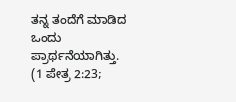ತನ್ನ ತಂದೆಗೆ ಮಾಡಿದ ಒಂದು ಪ್ರಾರ್ಥನೆಯಾಗಿತ್ತು. (1 ಪೇತ್ರ 2:23;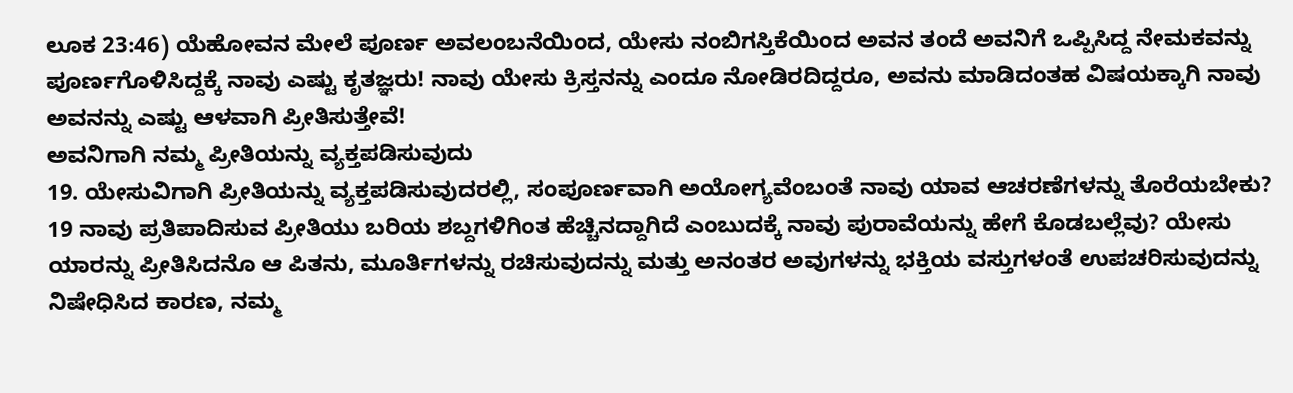ಲೂಕ 23:46) ಯೆಹೋವನ ಮೇಲೆ ಪೂರ್ಣ ಅವಲಂಬನೆಯಿಂದ, ಯೇಸು ನಂಬಿಗಸ್ತಿಕೆಯಿಂದ ಅವನ ತಂದೆ ಅವನಿಗೆ ಒಪ್ಪಿಸಿದ್ದ ನೇಮಕವನ್ನು ಪೂರ್ಣಗೊಳಿಸಿದ್ದಕ್ಕೆ ನಾವು ಎಷ್ಟು ಕೃತಜ್ಞರು! ನಾವು ಯೇಸು ಕ್ರಿಸ್ತನನ್ನು ಎಂದೂ ನೋಡಿರದಿದ್ದರೂ, ಅವನು ಮಾಡಿದಂತಹ ವಿಷಯಕ್ಕಾಗಿ ನಾವು ಅವನನ್ನು ಎಷ್ಟು ಆಳವಾಗಿ ಪ್ರೀತಿಸುತ್ತೇವೆ!
ಅವನಿಗಾಗಿ ನಮ್ಮ ಪ್ರೀತಿಯನ್ನು ವ್ಯಕ್ತಪಡಿಸುವುದು
19. ಯೇಸುವಿಗಾಗಿ ಪ್ರೀತಿಯನ್ನು ವ್ಯಕ್ತಪಡಿಸುವುದರಲ್ಲಿ, ಸಂಪೂರ್ಣವಾಗಿ ಅಯೋಗ್ಯವೆಂಬಂತೆ ನಾವು ಯಾವ ಆಚರಣೆಗಳನ್ನು ತೊರೆಯಬೇಕು?
19 ನಾವು ಪ್ರತಿಪಾದಿಸುವ ಪ್ರೀತಿಯು ಬರಿಯ ಶಬ್ದಗಳಿಗಿಂತ ಹೆಚ್ಚಿನದ್ದಾಗಿದೆ ಎಂಬುದಕ್ಕೆ ನಾವು ಪುರಾವೆಯನ್ನು ಹೇಗೆ ಕೊಡಬಲ್ಲೆವು? ಯೇಸು ಯಾರನ್ನು ಪ್ರೀತಿಸಿದನೊ ಆ ಪಿತನು, ಮೂರ್ತಿಗಳನ್ನು ರಚಿಸುವುದನ್ನು ಮತ್ತು ಅನಂತರ ಅವುಗಳನ್ನು ಭಕ್ತಿಯ ವಸ್ತುಗಳಂತೆ ಉಪಚರಿಸುವುದನ್ನು ನಿಷೇಧಿಸಿದ ಕಾರಣ, ನಮ್ಮ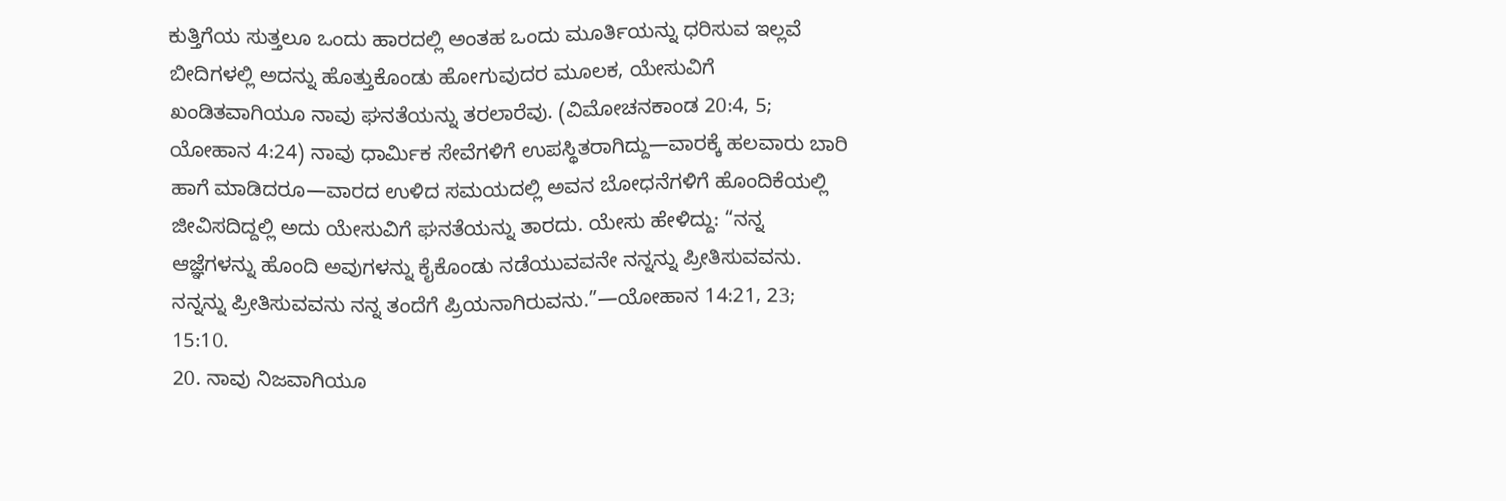ಕುತ್ತಿಗೆಯ ಸುತ್ತಲೂ ಒಂದು ಹಾರದಲ್ಲಿ ಅಂತಹ ಒಂದು ಮೂರ್ತಿಯನ್ನು ಧರಿಸುವ ಇಲ್ಲವೆ ಬೀದಿಗಳಲ್ಲಿ ಅದನ್ನು ಹೊತ್ತುಕೊಂಡು ಹೋಗುವುದರ ಮೂಲಕ, ಯೇಸುವಿಗೆ ಖಂಡಿತವಾಗಿಯೂ ನಾವು ಘನತೆಯನ್ನು ತರಲಾರೆವು. (ವಿಮೋಚನಕಾಂಡ 20:4, 5; ಯೋಹಾನ 4:24) ನಾವು ಧಾರ್ಮಿಕ ಸೇವೆಗಳಿಗೆ ಉಪಸ್ಥಿತರಾಗಿದ್ದು—ವಾರಕ್ಕೆ ಹಲವಾರು ಬಾರಿ ಹಾಗೆ ಮಾಡಿದರೂ—ವಾರದ ಉಳಿದ ಸಮಯದಲ್ಲಿ ಅವನ ಬೋಧನೆಗಳಿಗೆ ಹೊಂದಿಕೆಯಲ್ಲಿ ಜೀವಿಸದಿದ್ದಲ್ಲಿ ಅದು ಯೇಸುವಿಗೆ ಘನತೆಯನ್ನು ತಾರದು. ಯೇಸು ಹೇಳಿದ್ದು: “ನನ್ನ ಆಜ್ಞೆಗಳನ್ನು ಹೊಂದಿ ಅವುಗಳನ್ನು ಕೈಕೊಂಡು ನಡೆಯುವವನೇ ನನ್ನನ್ನು ಪ್ರೀತಿಸುವವನು. ನನ್ನನ್ನು ಪ್ರೀತಿಸುವವನು ನನ್ನ ತಂದೆಗೆ ಪ್ರಿಯನಾಗಿರುವನು.”—ಯೋಹಾನ 14:21, 23; 15:10.
20. ನಾವು ನಿಜವಾಗಿಯೂ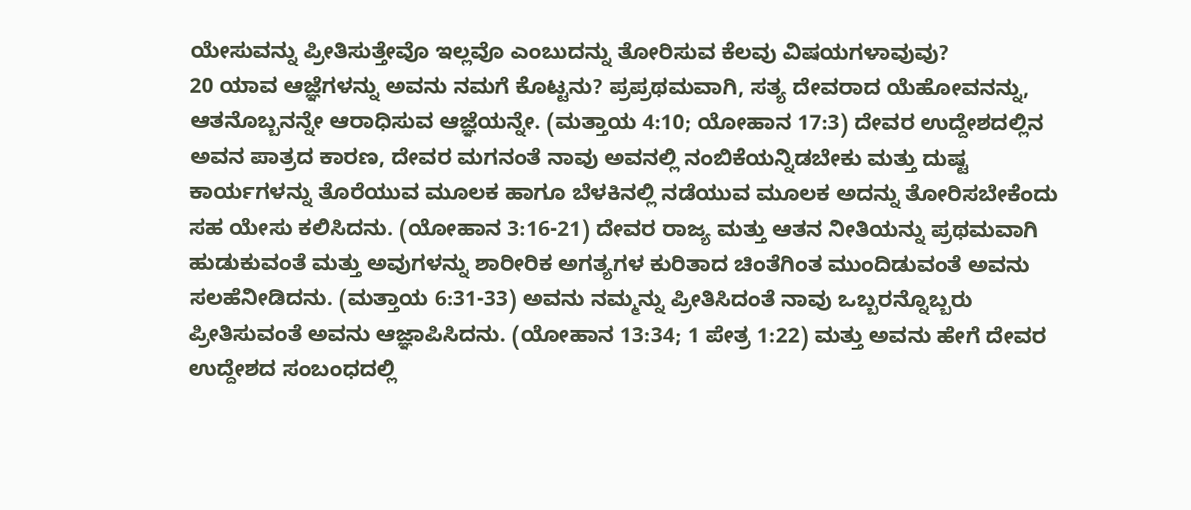ಯೇಸುವನ್ನು ಪ್ರೀತಿಸುತ್ತೇವೊ ಇಲ್ಲವೊ ಎಂಬುದನ್ನು ತೋರಿಸುವ ಕೆಲವು ವಿಷಯಗಳಾವುವು?
20 ಯಾವ ಆಜ್ಞೆಗಳನ್ನು ಅವನು ನಮಗೆ ಕೊಟ್ಟನು? ಪ್ರಪ್ರಥಮವಾಗಿ, ಸತ್ಯ ದೇವರಾದ ಯೆಹೋವನನ್ನು, ಆತನೊಬ್ಬನನ್ನೇ ಆರಾಧಿಸುವ ಆಜ್ಞೆಯನ್ನೇ. (ಮತ್ತಾಯ 4:10; ಯೋಹಾನ 17:3) ದೇವರ ಉದ್ದೇಶದಲ್ಲಿನ ಅವನ ಪಾತ್ರದ ಕಾರಣ, ದೇವರ ಮಗನಂತೆ ನಾವು ಅವನಲ್ಲಿ ನಂಬಿಕೆಯನ್ನಿಡಬೇಕು ಮತ್ತು ದುಷ್ಟ ಕಾರ್ಯಗಳನ್ನು ತೊರೆಯುವ ಮೂಲಕ ಹಾಗೂ ಬೆಳಕಿನಲ್ಲಿ ನಡೆಯುವ ಮೂಲಕ ಅದನ್ನು ತೋರಿಸಬೇಕೆಂದು ಸಹ ಯೇಸು ಕಲಿಸಿದನು. (ಯೋಹಾನ 3:16-21) ದೇವರ ರಾಜ್ಯ ಮತ್ತು ಆತನ ನೀತಿಯನ್ನು ಪ್ರಥಮವಾಗಿ ಹುಡುಕುವಂತೆ ಮತ್ತು ಅವುಗಳನ್ನು ಶಾರೀರಿಕ ಅಗತ್ಯಗಳ ಕುರಿತಾದ ಚಿಂತೆಗಿಂತ ಮುಂದಿಡುವಂತೆ ಅವನು ಸಲಹೆನೀಡಿದನು. (ಮತ್ತಾಯ 6:31-33) ಅವನು ನಮ್ಮನ್ನು ಪ್ರೀತಿಸಿದಂತೆ ನಾವು ಒಬ್ಬರನ್ನೊಬ್ಬರು ಪ್ರೀತಿಸುವಂತೆ ಅವನು ಆಜ್ಞಾಪಿಸಿದನು. (ಯೋಹಾನ 13:34; 1 ಪೇತ್ರ 1:22) ಮತ್ತು ಅವನು ಹೇಗೆ ದೇವರ ಉದ್ದೇಶದ ಸಂಬಂಧದಲ್ಲಿ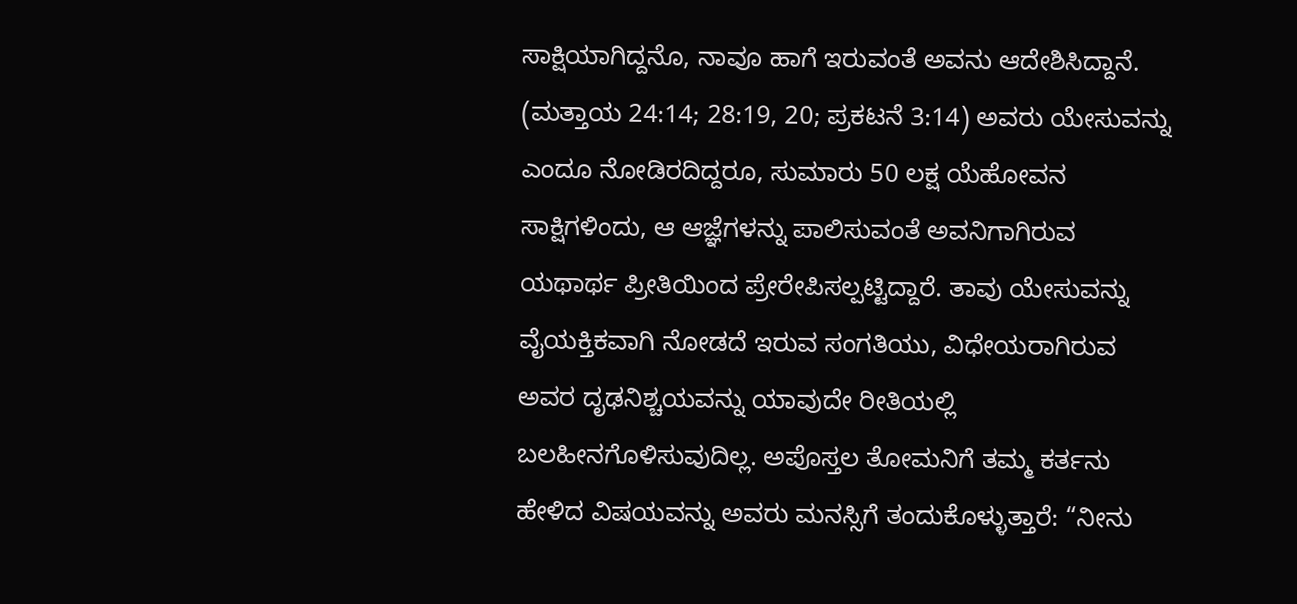ಸಾಕ್ಷಿಯಾಗಿದ್ದನೊ, ನಾವೂ ಹಾಗೆ ಇರುವಂತೆ ಅವನು ಆದೇಶಿಸಿದ್ದಾನೆ. (ಮತ್ತಾಯ 24:14; 28:19, 20; ಪ್ರಕಟನೆ 3:14) ಅವರು ಯೇಸುವನ್ನು ಎಂದೂ ನೋಡಿರದಿದ್ದರೂ, ಸುಮಾರು 50 ಲಕ್ಷ ಯೆಹೋವನ ಸಾಕ್ಷಿಗಳಿಂದು, ಆ ಆಜ್ಞೆಗಳನ್ನು ಪಾಲಿಸುವಂತೆ ಅವನಿಗಾಗಿರುವ ಯಥಾರ್ಥ ಪ್ರೀತಿಯಿಂದ ಪ್ರೇರೇಪಿಸಲ್ಪಟ್ಟಿದ್ದಾರೆ. ತಾವು ಯೇಸುವನ್ನು ವೈಯಕ್ತಿಕವಾಗಿ ನೋಡದೆ ಇರುವ ಸಂಗತಿಯು, ವಿಧೇಯರಾಗಿರುವ ಅವರ ದೃಢನಿಶ್ಚಯವನ್ನು ಯಾವುದೇ ರೀತಿಯಲ್ಲಿ ಬಲಹೀನಗೊಳಿಸುವುದಿಲ್ಲ. ಅಪೊಸ್ತಲ ತೋಮನಿಗೆ ತಮ್ಮ ಕರ್ತನು ಹೇಳಿದ ವಿಷಯವನ್ನು ಅವರು ಮನಸ್ಸಿಗೆ ತಂದುಕೊಳ್ಳುತ್ತಾರೆ: “ನೀನು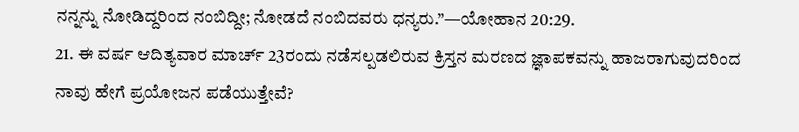ನನ್ನನ್ನು ನೋಡಿದ್ದರಿಂದ ನಂಬಿದ್ದೀ; ನೋಡದೆ ನಂಬಿದವರು ಧನ್ಯರು.”—ಯೋಹಾನ 20:29.
21. ಈ ವರ್ಷ ಆದಿತ್ಯವಾರ ಮಾರ್ಚ್ 23ರಂದು ನಡೆಸಲ್ಪಡಲಿರುವ ಕ್ರಿಸ್ತನ ಮರಣದ ಜ್ಞಾಪಕವನ್ನು ಹಾಜರಾಗುವುದರಿಂದ ನಾವು ಹೇಗೆ ಪ್ರಯೋಜನ ಪಡೆಯುತ್ತೇವೆ?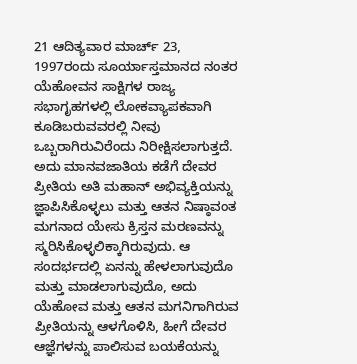21 ಆದಿತ್ಯವಾರ ಮಾರ್ಚ್ 23, 1997ರಂದು ಸೂರ್ಯಾಸ್ತಮಾನದ ನಂತರ ಯೆಹೋವನ ಸಾಕ್ಷಿಗಳ ರಾಜ್ಯ ಸಭಾಗೃಹಗಳಲ್ಲಿ ಲೋಕವ್ಯಾಪಕವಾಗಿ ಕೂಡಿಬರುವವರಲ್ಲಿ ನೀವು ಒಬ್ಬರಾಗಿರುವಿರೆಂದು ನಿರೀಕ್ಷಿಸಲಾಗುತ್ತದೆ. ಅದು ಮಾನವಜಾತಿಯ ಕಡೆಗೆ ದೇವರ ಪ್ರೀತಿಯ ಅತಿ ಮಹಾನ್ ಅಭಿವ್ಯಕ್ತಿಯನ್ನು ಜ್ಞಾಪಿಸಿಕೊಳ್ಳಲು ಮತ್ತು ಆತನ ನಿಷ್ಠಾವಂತ ಮಗನಾದ ಯೇಸು ಕ್ರಿಸ್ತನ ಮರಣವನ್ನು ಸ್ಮರಿಸಿಕೊಳ್ಳಲಿಕ್ಕಾಗಿರುವುದು. ಆ ಸಂದರ್ಭದಲ್ಲಿ ಏನನ್ನು ಹೇಳಲಾಗುವುದೊ ಮತ್ತು ಮಾಡಲಾಗುವುದೊ, ಅದು ಯೆಹೋವ ಮತ್ತು ಆತನ ಮಗನಿಗಾಗಿರುವ ಪ್ರೀತಿಯನ್ನು ಆಳಗೊಳಿಸಿ, ಹೀಗೆ ದೇವರ ಆಜ್ಞೆಗಳನ್ನು ಪಾಲಿಸುವ ಬಯಕೆಯನ್ನು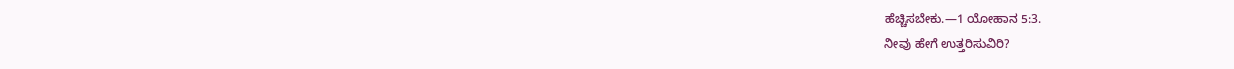ಹೆಚ್ಚಿಸಬೇಕು.—1 ಯೋಹಾನ 5:3.
ನೀವು ಹೇಗೆ ಉತ್ತರಿಸುವಿರಿ?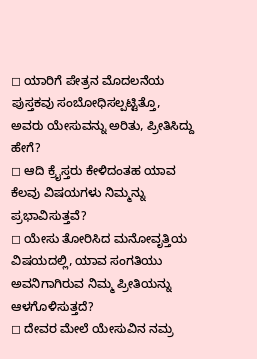◻ ಯಾರಿಗೆ ಪೇತ್ರನ ಮೊದಲನೆಯ ಪುಸ್ತಕವು ಸಂಬೋಧಿಸಲ್ಪಟ್ಟಿತ್ತೊ, ಅವರು ಯೇಸುವನ್ನು ಅರಿತು, ಪ್ರೀತಿಸಿದ್ದು ಹೇಗೆ?
◻ ಆದಿ ಕ್ರೈಸ್ತರು ಕೇಳಿದಂತಹ ಯಾವ ಕೆಲವು ವಿಷಯಗಳು ನಿಮ್ಮನ್ನು ಪ್ರಭಾವಿಸುತ್ತವೆ?
◻ ಯೇಸು ತೋರಿಸಿದ ಮನೋವೃತ್ತಿಯ ವಿಷಯದಲ್ಲಿ, ಯಾವ ಸಂಗತಿಯು ಅವನಿಗಾಗಿರುವ ನಿಮ್ಮ ಪ್ರೀತಿಯನ್ನು ಆಳಗೊಳಿಸುತ್ತದೆ?
◻ ದೇವರ ಮೇಲೆ ಯೇಸುವಿನ ನಮ್ರ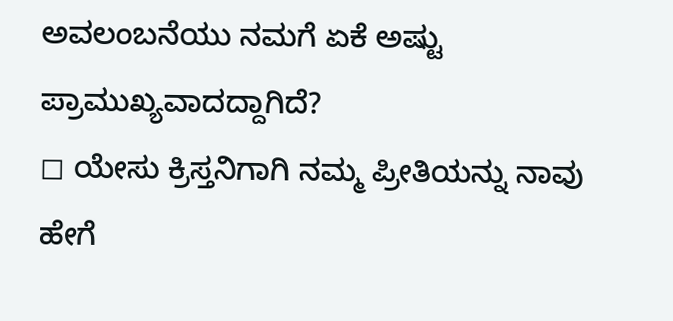ಅವಲಂಬನೆಯು ನಮಗೆ ಏಕೆ ಅಷ್ಟು ಪ್ರಾಮುಖ್ಯವಾದದ್ದಾಗಿದೆ?
◻ ಯೇಸು ಕ್ರಿಸ್ತನಿಗಾಗಿ ನಮ್ಮ ಪ್ರೀತಿಯನ್ನು ನಾವು ಹೇಗೆ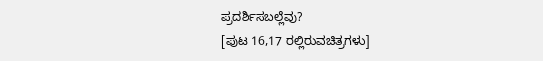ಪ್ರದರ್ಶಿಸಬಲ್ಲೆವು?
[ಪುಟ 16,17 ರಲ್ಲಿರುವಚಿತ್ರಗಳು]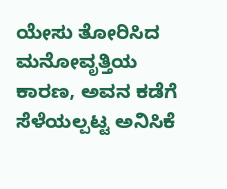ಯೇಸು ತೋರಿಸಿದ ಮನೋವೃತ್ತಿಯ ಕಾರಣ, ಅವನ ಕಡೆಗೆ ಸೆಳೆಯಲ್ಪಟ್ಟ ಅನಿಸಿಕೆ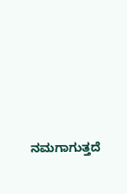ನಮಗಾಗುತ್ತದೆ